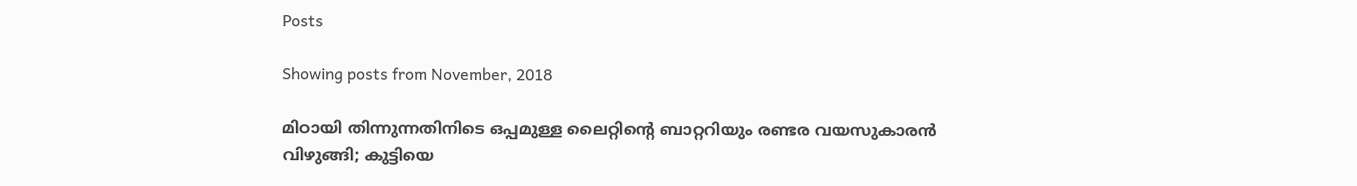Posts

Showing posts from November, 2018

മിഠായി തിന്നുന്നതിനിടെ ഒപ്പമുള്ള ലൈറ്റിന്റെ ബാറ്ററിയും രണ്ടര വയസുകാരന്‍ വിഴുങ്ങി; കുട്ടിയെ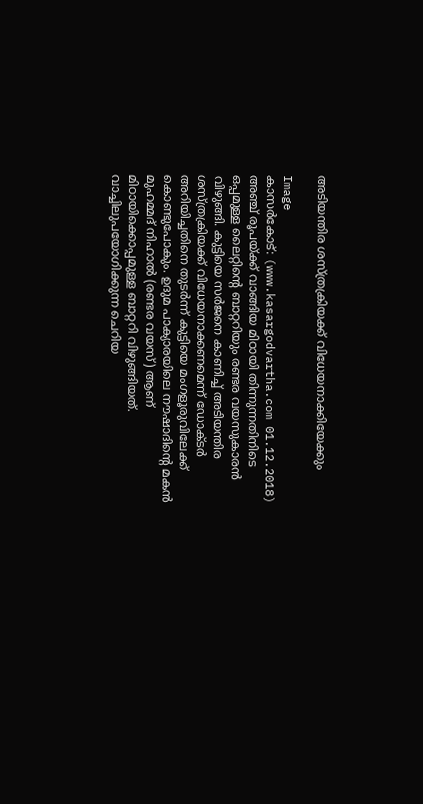അടിയന്തിര ശസ്ത്രക്രിയക്ക് വിധേയനാക്കിയേക്കും

Image
കാസര്‍കോട്: (www.kasargodvartha.com 01.12.2018) അഞ്ച് രൂപയ്ക്ക് വാങ്ങിയ മിഠായി തിന്നുന്നതിനിടെ ഒപ്പമുള്ള ലൈറ്റിന്റെ ബാറ്ററിയും രണ്ടര വയസുകാരന്‍ വിഴുങ്ങി. കുട്ടിയെ സര്‍ജനെ കാണിച്ച് അടിയന്തിര ശസ്ത്രക്രിയക്ക് വിധേയനാക്കണമെന്ന് ഡോക്ടര്‍ അറിയിച്ചതിനെ തുടര്‍ന്ന് കുട്ടിയെ മംഗളൂരുവിലേക്ക് കൊണ്ടുപോകും. ഉദുമ പാക്യാരയിലെ നൗഷാദിന്റെ മകന്‍ മുഹമ്മദ് നിഹാല്‍ (രണ്ടര വയസ്) ആണ് മിഠായിക്കൊപ്പമുള്ള ബാറ്ററി വിഴുങ്ങിയത്. വാച്ചിലുപയോഗിക്കുന്ന ചെറിയ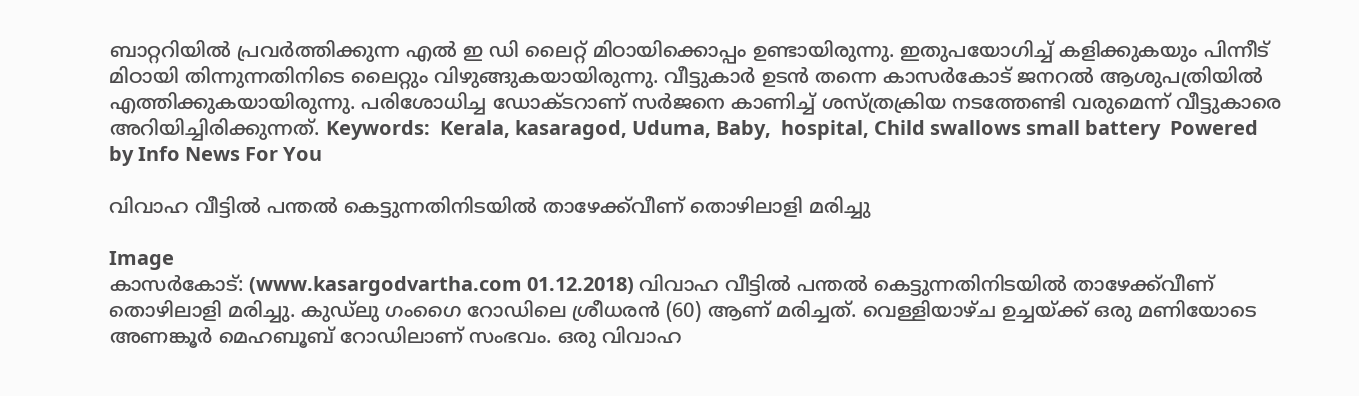ബാറ്ററിയില്‍ പ്രവര്‍ത്തിക്കുന്ന എല്‍ ഇ ഡി ലൈറ്റ് മിഠായിക്കൊപ്പം ഉണ്ടായിരുന്നു. ഇതുപയോഗിച്ച് കളിക്കുകയും പിന്നീട് മിഠായി തിന്നുന്നതിനിടെ ലൈറ്റും വിഴുങ്ങുകയായിരുന്നു. വീട്ടുകാര്‍ ഉടന്‍ തന്നെ കാസര്‍കോട് ജനറല്‍ ആശുപത്രിയില്‍ എത്തിക്കുകയായിരുന്നു. പരിശോധിച്ച ഡോക്ടറാണ് സര്‍ജനെ കാണിച്ച് ശസ്ത്രക്രിയ നടത്തേണ്ടി വരുമെന്ന് വീട്ടുകാരെ അറിയിച്ചിരിക്കുന്നത്. Keywords:  Kerala, kasaragod, Uduma, Baby,  hospital, Child swallows small battery  Powered by Info News For You

വിവാഹ വീട്ടില്‍ പന്തല്‍ കെട്ടുന്നതിനിടയില്‍ താഴേക്ക്‌വീണ് തൊഴിലാളി മരിച്ചു

Image
കാസര്‍കോട്: (www.kasargodvartha.com 01.12.2018) വിവാഹ വീട്ടില്‍ പന്തല്‍ കെട്ടുന്നതിനിടയില്‍ താഴേക്ക്‌വീണ് തൊഴിലാളി മരിച്ചു. കുഡ്‌ലു ഗംഗൈ റോഡിലെ ശ്രീധരന്‍ (60) ആണ് മരിച്ചത്. വെള്ളിയാഴ്ച ഉച്ചയ്ക്ക് ഒരു മണിയോടെ അണങ്കൂര്‍ മെഹബൂബ് റോഡിലാണ് സംഭവം. ഒരു വിവാഹ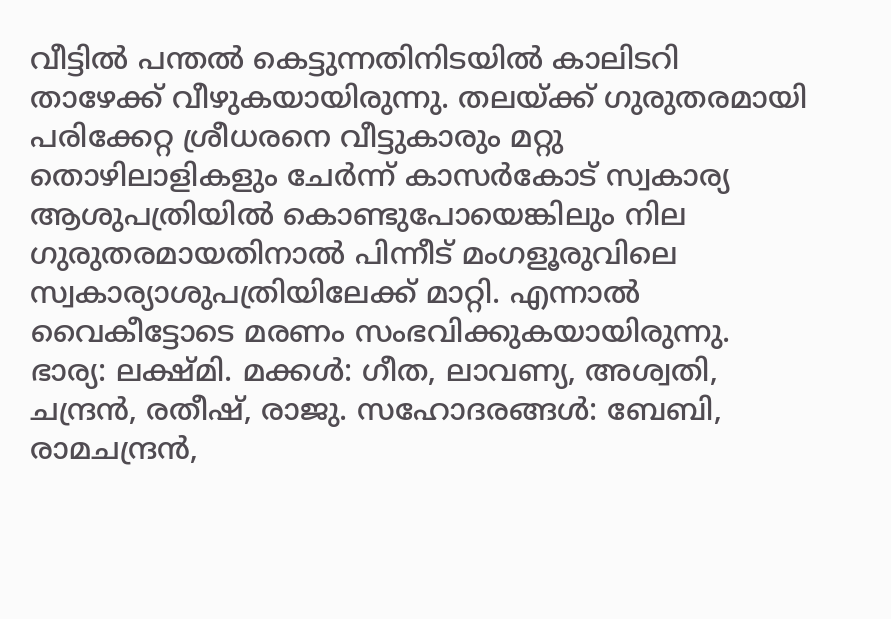വീട്ടില്‍ പന്തല്‍ കെട്ടുന്നതിനിടയില്‍ കാലിടറി താഴേക്ക് വീഴുകയായിരുന്നു. തലയ്ക്ക് ഗുരുതരമായി പരിക്കേറ്റ ശ്രീധരനെ വീട്ടുകാരും മറ്റു തൊഴിലാളികളും ചേര്‍ന്ന് കാസര്‍കോട് സ്വകാര്യ ആശുപത്രിയില്‍ കൊണ്ടുപോയെങ്കിലും നില ഗുരുതരമായതിനാല്‍ പിന്നീട് മംഗളൂരുവിലെ സ്വകാര്യാശുപത്രിയിലേക്ക് മാറ്റി. എന്നാല്‍ വൈകീട്ടോടെ മരണം സംഭവിക്കുകയായിരുന്നു. ഭാര്യ: ലക്ഷ്മി. മക്കള്‍: ഗീത, ലാവണ്യ, അശ്വതി, ചന്ദ്രന്‍, രതീഷ്, രാജു. സഹോദരങ്ങള്‍: ബേബി, രാമചന്ദ്രന്‍,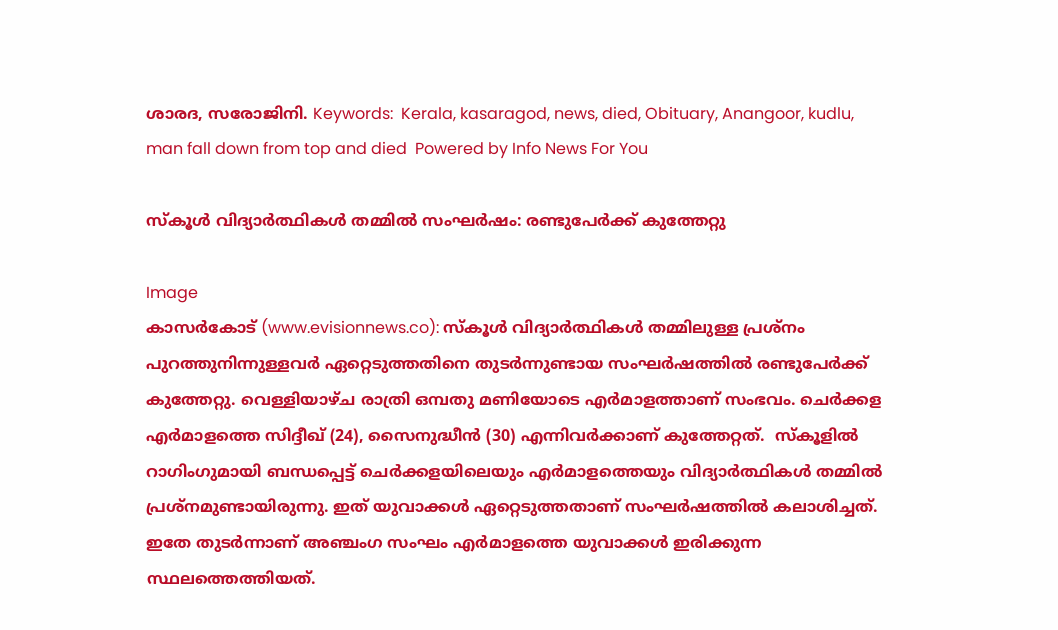ശാരദ, സരോജിനി. Keywords:  Kerala, kasaragod, news, died, Obituary, Anangoor, kudlu, man fall down from top and died  Powered by Info News For You

സ്‌കൂള്‍ വിദ്യാര്‍ത്ഥികള്‍ തമ്മില്‍ സംഘര്‍ഷം: രണ്ടുപേര്‍ക്ക് കുത്തേറ്റു

Image
കാസര്‍കോട് (www.evisionnews.co): സ്‌കൂള്‍ വിദ്യാര്‍ത്ഥികള്‍ തമ്മിലുള്ള പ്രശ്നം പുറത്തുനിന്നുള്ളവര്‍ ഏറ്റെടുത്തതിനെ തുടര്‍ന്നുണ്ടായ സംഘര്‍ഷത്തില്‍ രണ്ടുപേര്‍ക്ക് കുത്തേറ്റു. വെള്ളിയാഴ്ച രാത്രി ഒമ്പതു മണിയോടെ എര്‍മാളത്താണ് സംഭവം. ചെര്‍ക്കള എര്‍മാളത്തെ സിദ്ദീഖ് (24), സൈനുദ്ധീന്‍ (30) എന്നിവര്‍ക്കാണ് കുത്തേറ്റത്.  സ്‌കൂളില്‍ റാഗിംഗുമായി ബന്ധപ്പെട്ട് ചെര്‍ക്കളയിലെയും എര്‍മാളത്തെയും വിദ്യാര്‍ത്ഥികള്‍ തമ്മില്‍ പ്രശ്നമുണ്ടായിരുന്നു. ഇത് യുവാക്കള്‍ ഏറ്റെടുത്തതാണ് സംഘര്‍ഷത്തില്‍ കലാശിച്ചത്. ഇതേ തുടര്‍ന്നാണ് അഞ്ചംഗ സംഘം എര്‍മാളത്തെ യുവാക്കള്‍ ഇരിക്കുന്ന സ്ഥലത്തെത്തിയത്.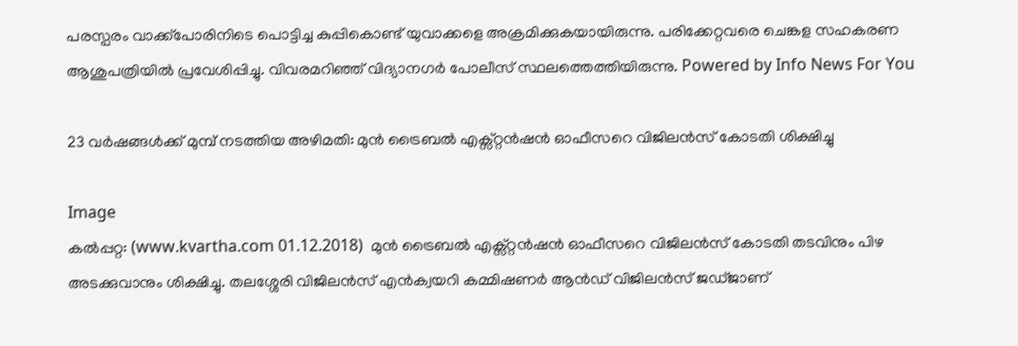പരസ്പരം വാക്ക്പോരിനിടെ പൊട്ടിച്ച കുപ്പികൊണ്ട് യുവാക്കളെ അക്രമിക്കുകയായിരുന്നു. പരിക്കേറ്റവരെ ചെങ്കള സഹകരണ ആശുപത്രിയില്‍ പ്രവേശിപ്പിച്ചു. വിവരമറിഞ്ഞ് വിദ്യാനഗര്‍ പോലീസ് സ്ഥലത്തെത്തിയിരുന്നു. Powered by Info News For You

23 വര്‍ഷങ്ങള്‍ക്ക് മുമ്പ് നടത്തിയ അഴിമതി: മുന്‍ ട്രൈബല്‍ എക്സ്റ്റന്‍ഷന്‍ ഓഫീസറെ വിജിലന്‍സ് കോടതി ശിക്ഷിച്ചു

Image
കല്‍പ്പറ്റ: (www.kvartha.com 01.12.2018)  മുന്‍ ട്രൈബല്‍ എക്സ്റ്റന്‍ഷന്‍ ഓഫീസറെ വിജിലന്‍സ് കോടതി തടവിനും പിഴ അടക്കുവാനും ശിക്ഷിച്ചു. തലശ്ശേരി വിജിലന്‍സ് എന്‍ക്വയറി കമ്മിഷണര്‍ ആന്‍ഡ് വിജിലന്‍സ് ജഡ്ജാണ്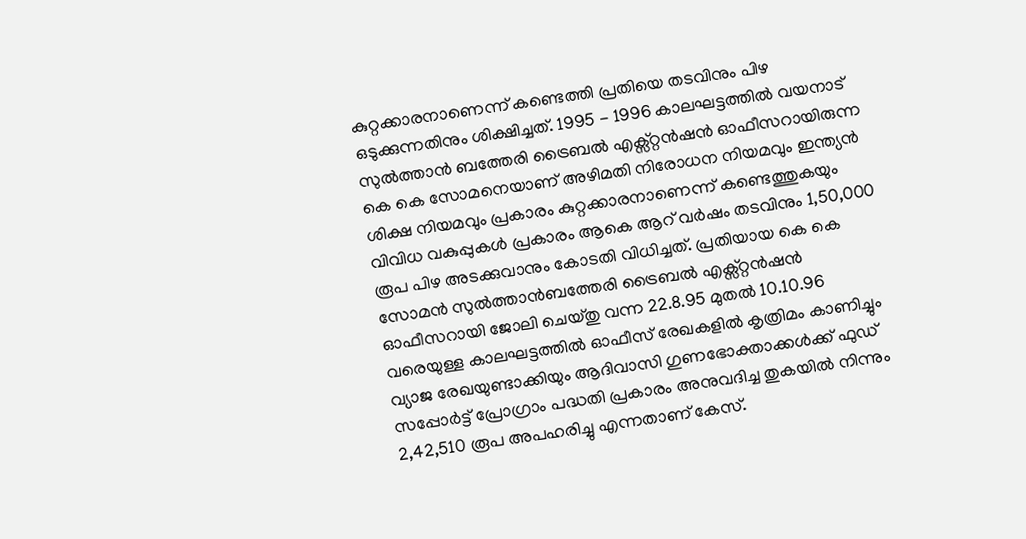കുറ്റക്കാരനാണെന്ന് കണ്ടെത്തി പ്രതിയെ തടവിനും പിഴ ഒടുക്കുന്നതിനും ശിക്ഷിച്ചത്. 1995 - 1996 കാലഘട്ടത്തില്‍ വയനാട് സുല്‍ത്താന്‍ ബത്തേരി ട്രൈബല്‍ എക്സ്റ്റന്‍ഷന്‍ ഓഫീസറായിരുന്ന കെ കെ സോമനെയാണ് അഴിമതി നിരോധന നിയമവും ഇന്ത്യന്‍ ശിക്ഷ നിയമവും പ്രകാരം കുറ്റക്കാരനാണെന്ന് കണ്ടെത്തുകയും വിവിധ വകുപ്പുകള്‍ പ്രകാരം ആകെ ആറ് വര്‍ഷം തടവിനും 1,50,000 രൂപ പിഴ അടക്കുവാനും കോടതി വിധിച്ചത്. പ്രതിയായ കെ കെ സോമന്‍ സുല്‍ത്താന്‍ബത്തേരി ട്രൈബല്‍ എക്സ്റ്റന്‍ഷന്‍ ഓഫീസറായി ജോലി ചെയ്തു വന്ന 22.8.95 മുതല്‍ 10.10.96 വരെയുള്ള കാലഘട്ടത്തില്‍ ഓഫീസ് രേഖകളില്‍ കൃത്രിമം കാണിച്ചും വ്യാജ രേഖയുണ്ടാക്കിയും ആദിവാസി ഗുണഭോക്താക്കള്‍ക്ക് ഫുഡ് സപ്പോര്‍ട്ട് പ്രോഗ്രാം പദ്ധതി പ്രകാരം അനുവദിച്ച തുകയില്‍ നിന്നും 2,42,510 രൂപ അപഹരിച്ചു എന്നതാണ് കേസ്.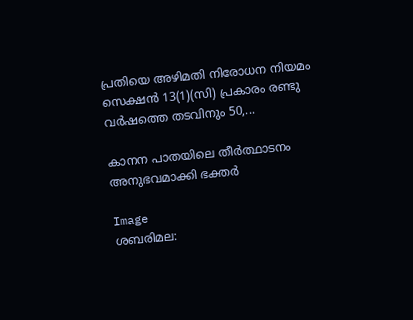പ്രതിയെ അഴിമതി നിരോധന നിയമം സെക്ഷന്‍ 13(1)(സി) പ്രകാരം രണ്ടു വര്‍ഷത്തെ തടവിനും 50,...

കാനന പാതയിലെ തീര്‍ത്ഥാടനം അനുഭവമാക്കി ഭക്തര്‍

Image
ശബരിമല: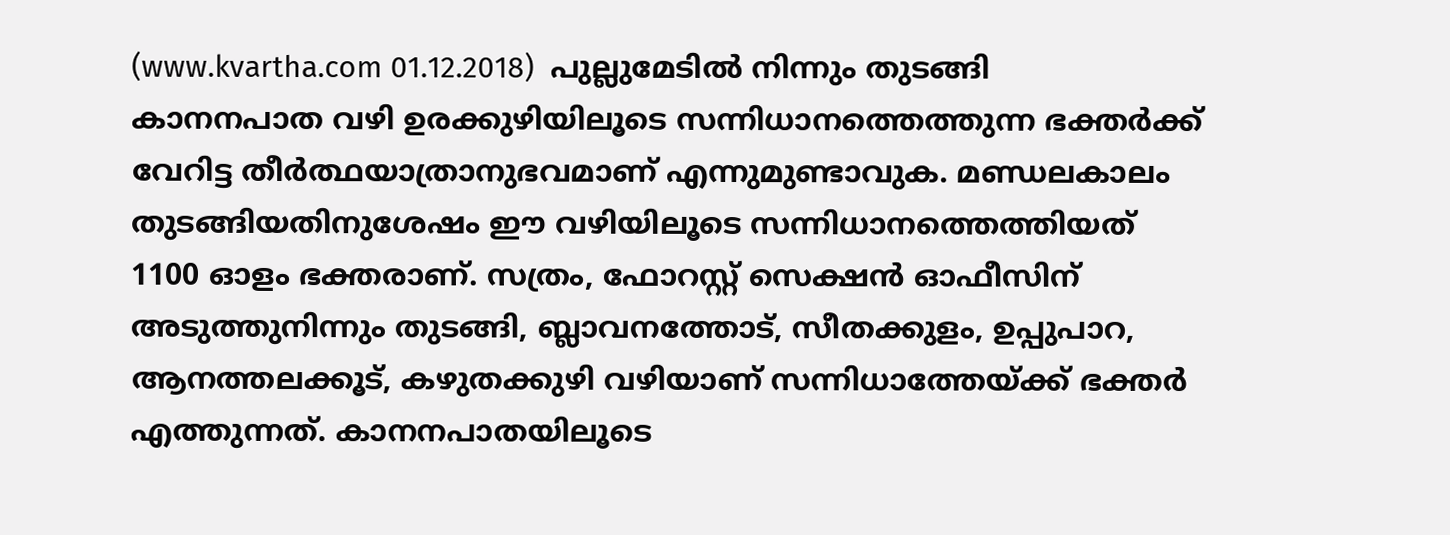(www.kvartha.com 01.12.2018)  പുല്ലുമേടില്‍ നിന്നും തുടങ്ങി കാനനപാത വഴി ഉരക്കുഴിയിലൂടെ സന്നിധാനത്തെത്തുന്ന ഭക്തര്‍ക്ക് വേറിട്ട തീര്‍ത്ഥയാത്രാനുഭവമാണ് എന്നുമുണ്ടാവുക. മണ്ഡലകാലം തുടങ്ങിയതിനുശേഷം ഈ വഴിയിലൂടെ സന്നിധാനത്തെത്തിയത് 1100 ഓളം ഭക്തരാണ്. സത്രം, ഫോറസ്റ്റ് സെക്ഷന്‍ ഓഫീസിന് അടുത്തുനിന്നും തുടങ്ങി, ബ്ലാവനത്തോട്, സീതക്കുളം, ഉപ്പുപാറ, ആനത്തലക്കൂട്, കഴുതക്കുഴി വഴിയാണ് സന്നിധാത്തേയ്ക്ക് ഭക്തര്‍ എത്തുന്നത്. കാനനപാതയിലൂടെ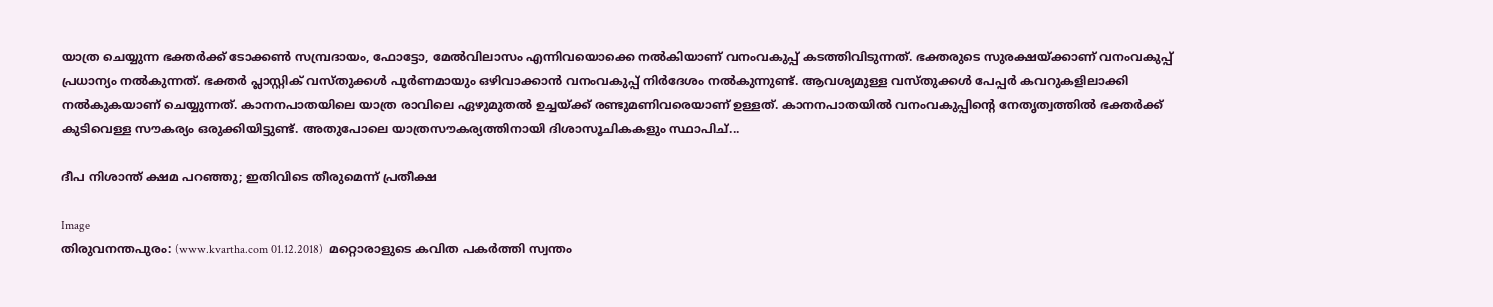യാത്ര ചെയ്യുന്ന ഭക്തര്‍ക്ക് ടോക്കണ്‍ സമ്പ്രദായം, ഫോട്ടോ, മേല്‍വിലാസം എന്നിവയൊക്കെ നല്‍കിയാണ് വനംവകുപ്പ് കടത്തിവിടുന്നത്. ഭക്തരുടെ സുരക്ഷയ്ക്കാണ് വനംവകുപ്പ് പ്രധാന്യം നല്‍കുന്നത്. ഭക്തര്‍ പ്ലാസ്റ്റിക് വസ്തുക്കള്‍ പൂര്‍ണമായും ഒഴിവാക്കാന്‍ വനംവകുപ്പ് നിര്‍ദേശം നല്‍കുന്നുണ്ട്. ആവശ്യമുള്ള വസ്തുക്കള്‍ പേപ്പര്‍ കവറുകളിലാക്കി നല്‍കുകയാണ് ചെയ്യുന്നത്. കാനനപാതയിലെ യാത്ര രാവിലെ ഏഴുമുതല്‍ ഉച്ചയ്ക്ക് രണ്ടുമണിവരെയാണ് ഉള്ളത്. കാനനപാതയില്‍ വനംവകുപ്പിന്റെ നേതൃത്വത്തില്‍ ഭക്തര്‍ക്ക് കുടിവെള്ള സൗകര്യം ഒരുക്കിയിട്ടുണ്ട്. അതുപോലെ യാത്രസൗകര്യത്തിനായി ദിശാസൂചികകളും സ്ഥാപിച്...

ദീപ നിശാന്ത് ക്ഷമ പറഞ്ഞു; ഇതിവിടെ തീരുമെന്ന് പ്രതീക്ഷ

Image
തിരുവനന്തപുരം: (www.kvartha.com 01.12.2018)  മറ്റൊരാളുടെ കവിത പകര്‍ത്തി സ്വന്തം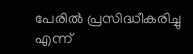പേരില്‍ പ്രസിദ്ധീകരിച്ചു എന്ന്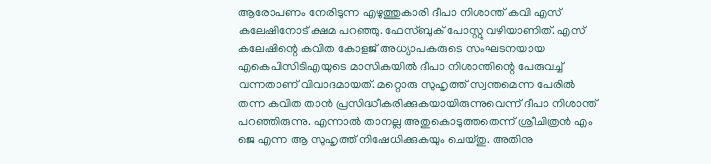ആരോപണം നേരിടുന്ന എഴുത്തുകാരി ദീപാ നിശാന്ത് കവി എസ് കലേഷിനോട് ക്ഷമ പറഞ്ഞു. ഫേസ്ബുക് പോസ്റ്റു വഴിയാണിത്. എസ് കലേഷിന്റെ കവിത കോളജ് അധ്യാപകരുടെ സംഘടനയായ എകെപിസിടിഎയുടെ മാസികയില്‍ ദീപാ നിശാന്തിന്റെ പേരുവച്ച് വന്നതാണ് വിവാദമായത്. മറ്റൊരു സുഹൃത്ത് സ്വന്തമെന്ന പേരില്‍ തന്ന കവിത താന്‍ പ്രസിദ്ധീകരിക്കുകയായിരുന്നുവെന്ന് ദീപാ നിശാന്ത് പറഞ്ഞിരുന്നു. എന്നാല്‍ താനല്ല അതുകൊടുത്തതെന്ന് ശ്രീചിത്രന്‍ എം ജെ എന്ന ആ സുഹൃത്ത് നിഷേധിക്കുകയും ചെയ്തു. അതിനു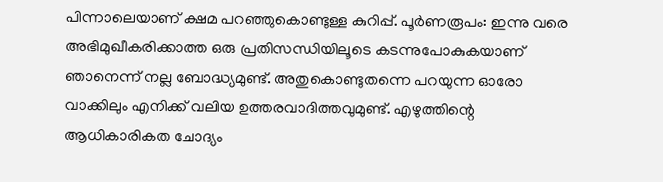പിന്നാലെയാണ് ക്ഷമ പറഞ്ഞുകൊണ്ടുള്ള കുറിപ്പ്. പൂര്‍ണരൂപം: ഇന്നു വരെ അഭിമുഖീകരിക്കാത്ത ഒരു പ്രതിസന്ധിയിലൂടെ കടന്നുപോകുകയാണ് ഞാനെന്ന് നല്ല ബോദ്ധ്യമുണ്ട്. അതുകൊണ്ടുതന്നെ പറയുന്ന ഓരോ വാക്കിലും എനിക്ക് വലിയ ഉത്തരവാദിത്തവുമുണ്ട്. എഴുത്തിന്റെ ആധികാരികത ചോദ്യം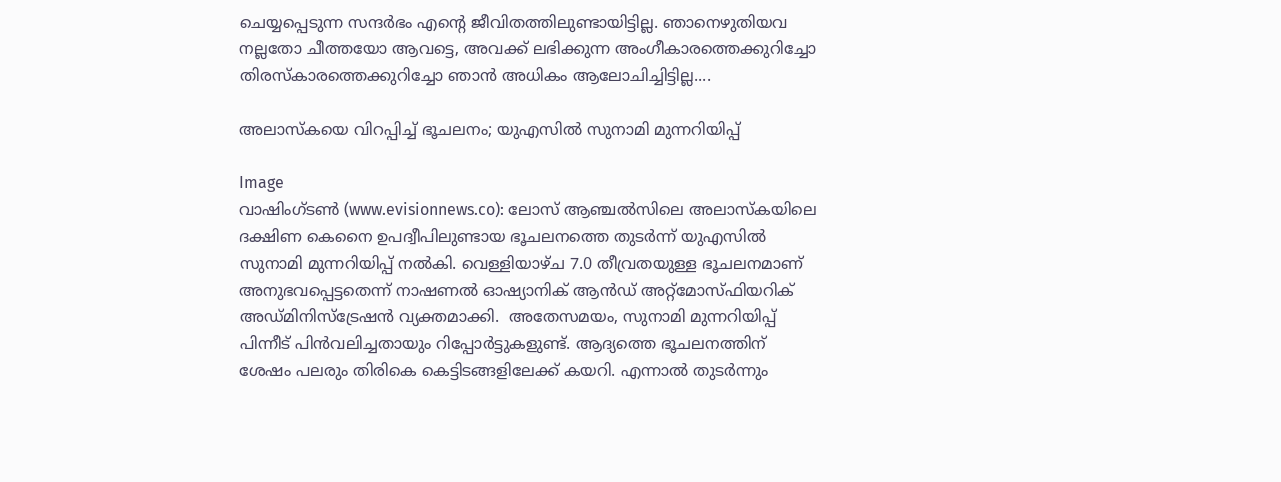ചെയ്യപ്പെടുന്ന സന്ദര്‍ഭം എന്റെ ജീവിതത്തിലുണ്ടായിട്ടില്ല. ഞാനെഴുതിയവ നല്ലതോ ചീത്തയോ ആവട്ടെ, അവക്ക് ലഭിക്കുന്ന അംഗീകാരത്തെക്കുറിച്ചോ തിരസ്‌കാരത്തെക്കുറിച്ചോ ഞാന്‍ അധികം ആലോചിച്ചിട്ടില്ല....

അലാസ്‌കയെ വിറപ്പിച്ച് ഭൂചലനം; യുഎസില്‍ സുനാമി മുന്നറിയിപ്പ്

Image
വാഷിംഗ്ടണ്‍ (www.evisionnews.co): ലോസ് ആഞ്ചല്‍സിലെ അലാസ്‌കയിലെ ദക്ഷിണ കെനൈ ഉപദ്വീപിലുണ്ടായ ഭൂചലനത്തെ തുടര്‍ന്ന് യുഎസില്‍ സുനാമി മുന്നറിയിപ്പ് നല്‍കി. വെള്ളിയാഴ്ച 7.0 തീവ്രതയുള്ള ഭൂചലനമാണ് അനുഭവപ്പെട്ടതെന്ന് നാഷണല്‍ ഓഷ്യാനിക് ആന്‍ഡ് അറ്റ്മോസ്ഫിയറിക് അഡ്മിനിസ്ട്രേഷന്‍ വ്യക്തമാക്കി.  അതേസമയം, സുനാമി മുന്നറിയിപ്പ് പിന്നീട് പിന്‍വലിച്ചതായും റിപ്പോര്‍ട്ടുകളുണ്ട്. ആദ്യത്തെ ഭൂചലനത്തിന് ശേഷം പലരും തിരികെ കെട്ടിടങ്ങളിലേക്ക് കയറി. എന്നാല്‍ തുടര്‍ന്നും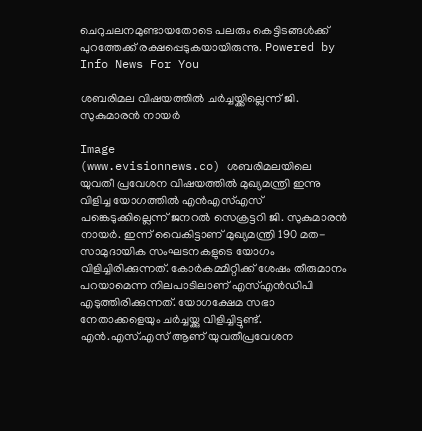ചെറുചലനമുണ്ടായതോടെ പലരും കെട്ടിടങ്ങള്‍ക്ക് പുറത്തേക്ക് രക്ഷപ്പെടുകയായിരുന്നു. Powered by Info News For You

ശബരിമല വിഷയത്തില്‍ ചര്‍ച്ചയ്ക്കില്ലെന്ന് ജി. സുകുമാരന്‍ നായര്‍

Image
(www.evisionnews.co) ശബരിമലയിലെ യുവതീ പ്രവേശന വിഷയത്തില്‍ മുഖ്യമന്ത്രി ഇന്നു വിളിച്ച യോഗത്തില്‍ എന്‍എസ്എസ് പങ്കെടുക്കില്ലെന്ന് ജനറല്‍ സെക്രട്ടറി ജി. സുകുമാരന്‍ നായര്‍. ഇന്ന് വൈകിട്ടാണ് മുഖ്യമന്ത്രി 190 മത- സാമുദായിക സംഘടനകളുടെ യോഗം വിളിച്ചിരിക്കുന്നത്. കോര്‍കമ്മിറ്റിക്ക് ശേഷം തീരുമാനം പറയാമെന്ന നിലപാടിലാണ് എസ്എന്‍ഡിപി എടുത്തിരിക്കുന്നത്. യോഗക്ഷേമ സഭാ നേതാക്കളെയും ചര്‍ച്ചയ്ക്കു വിളിച്ചിട്ടുണ്ട്. എന്‍.എസ്.എസ് ആണ് യുവതീപ്രവേശന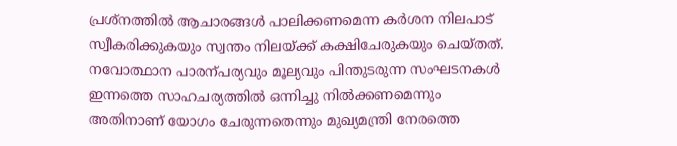പ്രശ്നത്തില്‍ ആചാരങ്ങള്‍ പാലിക്കണമെന്ന കര്‍ശന നിലപാട് സ്വീകരിക്കുകയും സ്വന്തം നിലയ്ക്ക് കക്ഷിചേരുകയും ചെയ്തത്. നവോത്ഥാന പാരന്പര്യവും മൂല്യവും പിന്തുടരുന്ന സംഘടനകള്‍ ഇന്നത്തെ സാഹചര്യത്തില്‍ ഒന്നിച്ചു നില്‍ക്കണമെന്നും അതിനാണ് യോഗം ചേരുന്നതെന്നും മുഖ്യമന്ത്രി നേരത്തെ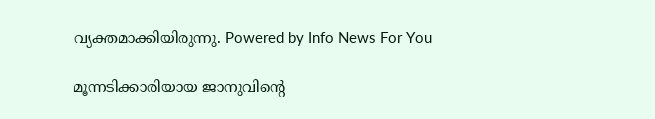വ്യക്തമാക്കിയിരുന്നു. Powered by Info News For You

മൂന്നടിക്കാരിയായ ജാനുവിന്റെ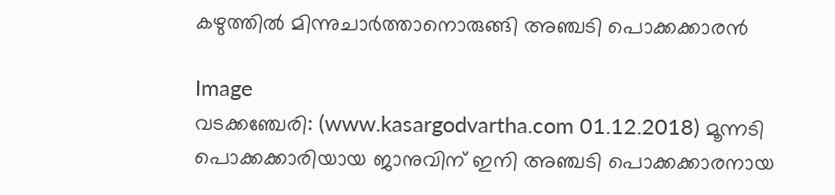കഴുത്തില്‍ മിന്നുചാര്‍ത്താനൊരുങ്ങി അഞ്ചടി പൊക്കക്കാരന്‍

Image
വടക്കഞ്ചേരി: (www.kasargodvartha.com 01.12.2018) മൂന്നടി പൊക്കക്കാരിയായ ജാനുവിന് ഇനി അഞ്ചടി പൊക്കക്കാരനായ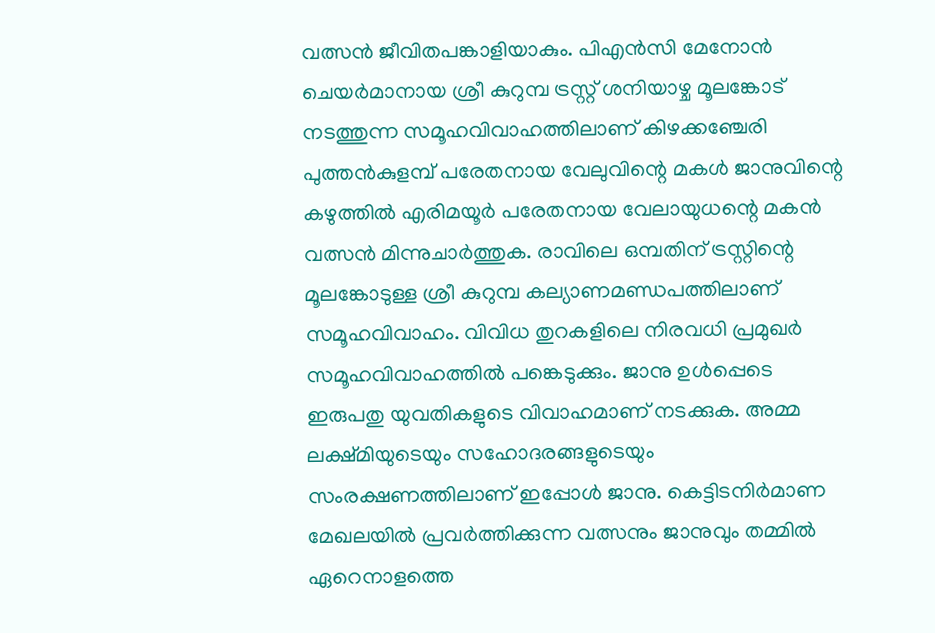വത്സന്‍ ജീവിതപങ്കാളിയാകും. പിഎന്‍സി മേനോന്‍ ചെയര്‍മാനായ ശ്രീ കുറുമ്പ ട്രസ്റ്റ് ശനിയാഴ്ച മൂലങ്കോട് നടത്തുന്ന സമൂഹവിവാഹത്തിലാണ് കിഴക്കഞ്ചേരി പുത്തന്‍കുളമ്പ് പരേതനായ വേലുവിന്റെ മകള്‍ ജാനുവിന്റെ കഴുത്തില്‍ എരിമയൂര്‍ പരേതനായ വേലായുധന്റെ മകന്‍ വത്സന്‍ മിന്നുചാര്‍ത്തുക. രാവിലെ ഒമ്പതിന് ട്രസ്റ്റിന്റെ മൂലങ്കോടുള്ള ശ്രീ കുറുമ്പ കല്യാണമണ്ഡപത്തിലാണ് സമൂഹവിവാഹം. വിവിധ തുറകളിലെ നിരവധി പ്രമുഖര്‍ സമൂഹവിവാഹത്തില്‍ പങ്കെടുക്കും. ജാനു ഉള്‍പ്പെടെ ഇരുപതു യുവതികളുടെ വിവാഹമാണ് നടക്കുക. അമ്മ ലക്ഷ്മിയുടെയും സഹോദരങ്ങളുടെയും സംരക്ഷണത്തിലാണ് ഇപ്പോള്‍ ജാനു. കെട്ടിടനിര്‍മാണ മേഖലയില്‍ പ്രവര്‍ത്തിക്കുന്ന വത്സനും ജാനുവും തമ്മില്‍ ഏറെനാളത്തെ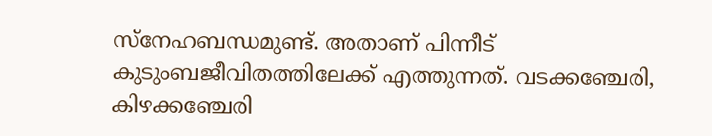സ്‌നേഹബന്ധമുണ്ട്. അതാണ് പിന്നീട് കുടുംബജീവിതത്തിലേക്ക് എത്തുന്നത്. വടക്കഞ്ചേരി, കിഴക്കഞ്ചേരി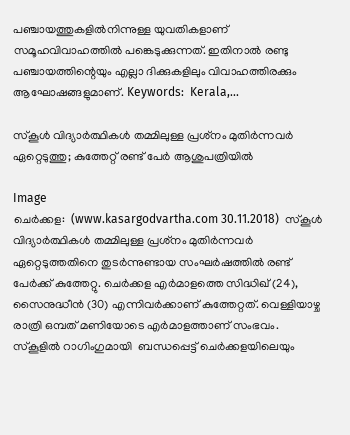പഞ്ചായത്തുകളില്‍നിന്നുള്ള യുവതികളാണ് സമൂഹവിവാഹത്തില്‍ പങ്കെടുക്കുന്നത്. ഇതിനാല്‍ രണ്ടു പഞ്ചായത്തിന്റെയും എല്ലാ ദിക്കുകളിലും വിവാഹത്തിരക്കും ആഘോഷങ്ങളുമാണ്. Keywords:  Kerala,...

സ്‌കൂള്‍ വിദ്യാര്‍ത്ഥികള്‍ തമ്മിലുള്ള പ്രശ്‌നം മുതിര്‍ന്നവര്‍ ഏറ്റെടുത്തു; കുത്തേറ്റ് രണ്ട് പേര്‍ ആശുപത്രിയില്‍

Image
ചെര്‍ക്കള:  (www.kasargodvartha.com 30.11.2018)  സ്‌കൂള്‍ വിദ്യാര്‍ത്ഥികള്‍ തമ്മിലുള്ള പ്രശ്‌നം മുതിര്‍ന്നവര്‍ ഏറ്റെടുത്തതിനെ തുടര്‍ന്നുണ്ടായ സംഘര്‍ഷത്തില്‍ രണ്ട് പേര്‍ക്ക് കുത്തേറ്റു. ചെര്‍ക്കള എര്‍മാളത്തെ സിദ്ധിഖ് (24), സൈനുദ്ധീന്‍ (30) എന്നിവര്‍ക്കാണ് കുത്തേറ്റത്. വെള്ളിയാഴ്ച രാത്രി ഒമ്പത് മണിയോടെ എര്‍മാളത്താണ് സംഭവം. സ്‌കൂളില്‍ റാഗിംഗുമായി  ബന്ധപ്പെട്ട് ചെര്‍ക്കളയിലെയും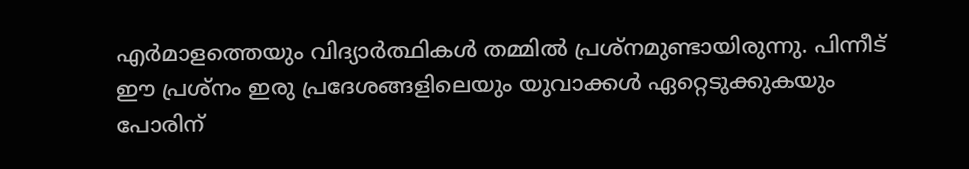എര്‍മാളത്തെയും വിദ്യാര്‍ത്ഥികള്‍ തമ്മില്‍ പ്രശ്‌നമുണ്ടായിരുന്നു. പിന്നീട് ഈ പ്രശ്‌നം ഇരു പ്രദേശങ്ങളിലെയും യുവാക്കള്‍ ഏറ്റെടുക്കുകയും പോരിന്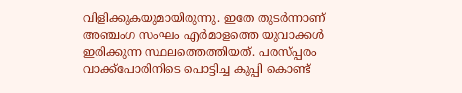വിളിക്കുകയുമായിരുന്നു. ഇതേ തുടര്‍ന്നാണ് അഞ്ചംഗ സംഘം എര്‍മാളത്തെ യുവാക്കള്‍ ഇരിക്കുന്ന സ്ഥലത്തെത്തിയത്. പരസ്പ്പരം വാക്ക്‌പോരിനിടെ പൊട്ടിച്ച കുപ്പി കൊണ്ട്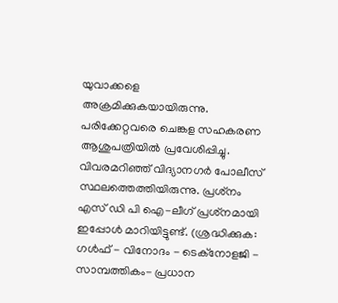യുവാക്കളെ അക്രമിക്കുകയായിരുന്നു. പരിക്കേറ്റവരെ ചെങ്കള സഹകരണ ആശുപത്രിയില്‍ പ്രവേശിപ്പിച്ചു. വിവരമറിഞ്ഞ് വിദ്യാനഗര്‍ പോലീസ് സ്ഥലത്തെത്തിയിരുന്നു. പ്രശ്‌നം എസ് ഡി പി ഐ-ലീഗ് പ്രശ്‌നമായി ഇപ്പോള്‍ മാറിയിട്ടുണ്ട്. (ശ്രദ്ധിക്കുക: ഗൾഫ് - വിനോദം - ടെക്നോളജി - സാമ്പത്തികം- പ്രധാന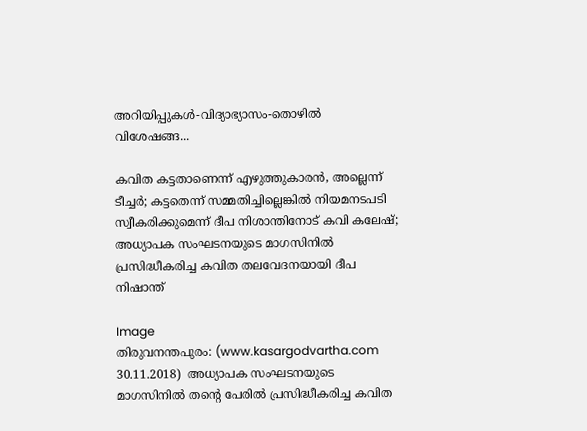അറിയിപ്പുകൾ-വിദ്യാഭ്യാസം-തൊഴിൽ വിശേഷങ്ങ...

കവിത കട്ടതാണെന്ന് എഴുത്തുകാരന്‍, അല്ലെന്ന് ടീച്ചര്‍; കട്ടതെന്ന് സമ്മതിച്ചില്ലെങ്കില്‍ നിയമനടപടി സ്വീകരിക്കുമെന്ന് ദീപ നിശാന്തിനോട് കവി കലേഷ്; അധ്യാപക സംഘടനയുടെ മാഗസിനില്‍ പ്രസിദ്ധീകരിച്ച കവിത തലവേദനയായി ദീപ നിഷാന്ത്

Image
തിരുവനന്തപുരം: (www.kasargodvartha.com 30.11.2018)  അധ്യാപക സംഘടനയുടെ മാഗസിനില്‍ തന്റെ പേരില്‍ പ്രസിദ്ധീകരിച്ച കവിത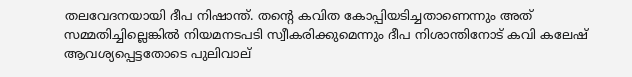തലവേദനയായി ദീപ നിഷാന്ത്. തന്റെ കവിത കോപ്പിയടിച്ചതാണെന്നും അത് സമ്മതിച്ചില്ലെങ്കില്‍ നിയമനടപടി സ്വീകരിക്കുമെന്നും ദീപ നിശാന്തിനോട് കവി കലേഷ് ആവശ്യപ്പെട്ടതോടെ പുലിവാല്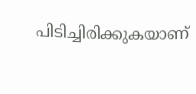പിടിച്ചിരിക്കുകയാണ്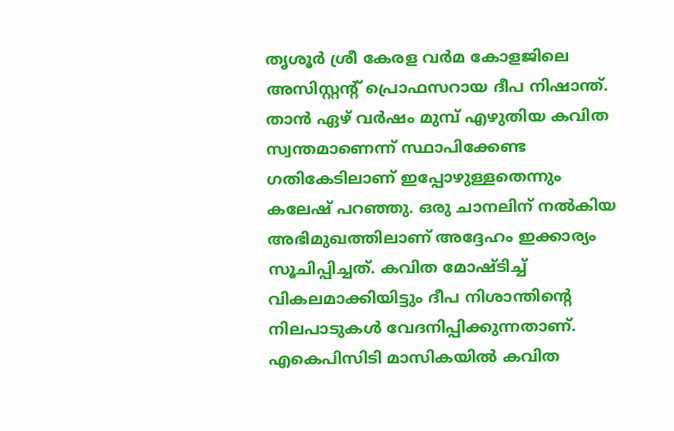തൃശൂര്‍ ശ്രീ കേരള വര്‍മ കോളജിലെ അസിസ്റ്റന്റ് പ്രൊഫസറായ ദീപ നിഷാന്ത്. താന്‍ ഏഴ് വര്‍ഷം മുമ്പ് എഴുതിയ കവിത സ്വന്തമാണെന്ന് സ്ഥാപിക്കേണ്ട ഗതികേടിലാണ് ഇപ്പോഴുള്ളതെന്നും കലേഷ് പറഞ്ഞു. ഒരു ചാനലിന് നല്‍കിയ അഭിമുഖത്തിലാണ് അദ്ദേഹം ഇക്കാര്യം സൂചിപ്പിച്ചത്. കവിത മോഷ്ടിച്ച് വികലമാക്കിയിട്ടും ദീപ നിശാന്തിന്റെ നിലപാടുകള്‍ വേദനിപ്പിക്കുന്നതാണ്. എകെപിസിടി മാസികയില്‍ കവിത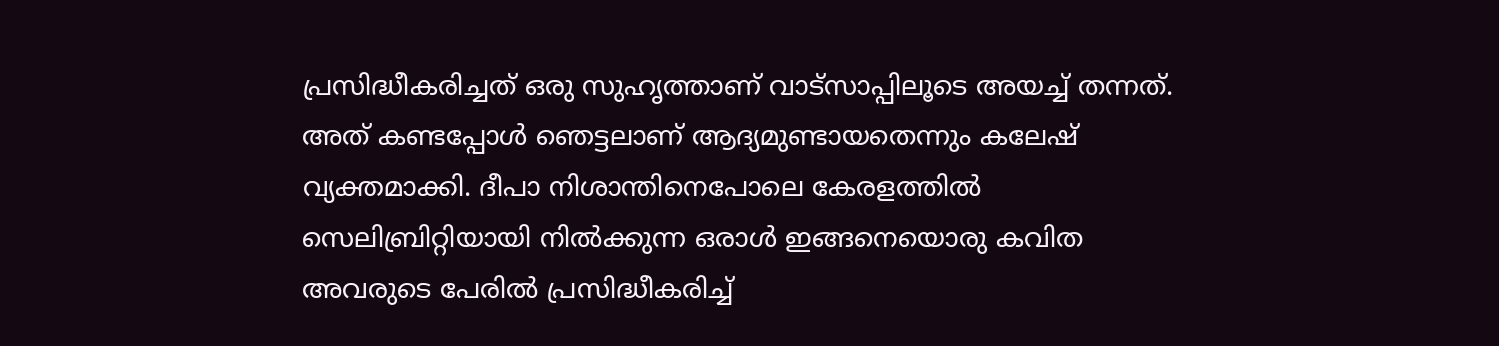പ്രസിദ്ധീകരിച്ചത് ഒരു സുഹൃത്താണ് വാട്‌സാപ്പിലൂടെ അയച്ച് തന്നത്. അത് കണ്ടപ്പോള്‍ ഞെട്ടലാണ് ആദ്യമുണ്ടായതെന്നും കലേഷ് വ്യക്തമാക്കി. ദീപാ നിശാന്തിനെപോലെ കേരളത്തില്‍ സെലിബ്രിറ്റിയായി നില്‍ക്കുന്ന ഒരാള്‍ ഇങ്ങനെയൊരു കവിത അവരുടെ പേരില്‍ പ്രസിദ്ധീകരിച്ച്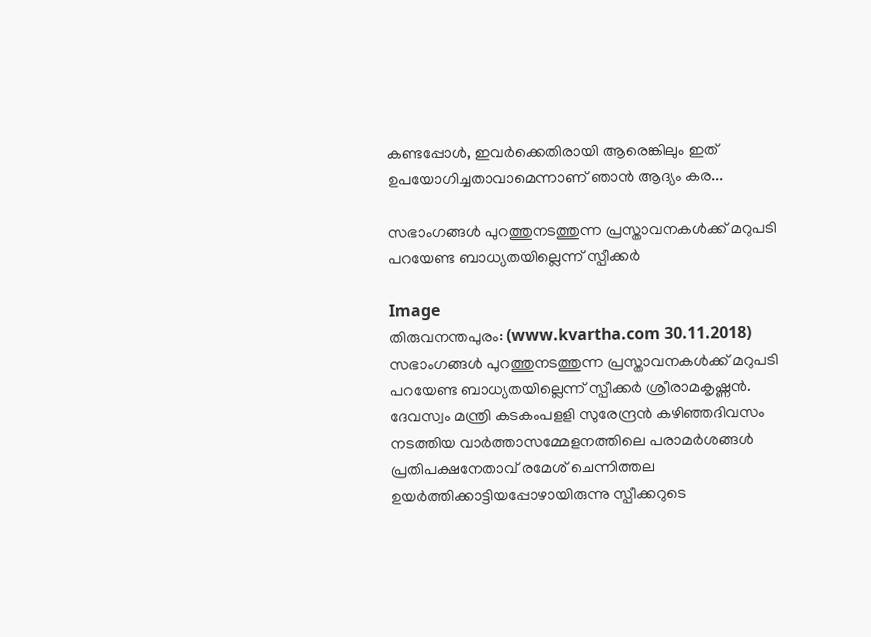കണ്ടപ്പോള്‍, ഇവര്‍ക്കെതിരായി ആരെങ്കിലും ഇത് ഉപയോഗിച്ചതാവാമെന്നാണ് ഞാന്‍ ആദ്യം കര...

സഭാംഗങ്ങള്‍ പുറത്തുനടത്തുന്ന പ്രസ്താവനകള്‍ക്ക് മറുപടി പറയേണ്ട ബാധ്യതയില്ലെന്ന് സ്പീക്കര്‍

Image
തിരുവനന്തപുരം: (www.kvartha.com 30.11.2018)  സഭാംഗങ്ങള്‍ പുറത്തുനടത്തുന്ന പ്രസ്താവനകള്‍ക്ക് മറുപടി പറയേണ്ട ബാധ്യതയില്ലെന്ന് സ്പീക്കര്‍ ശ്രീരാമകൃഷ്ണന്‍. ദേവസ്വം മന്ത്രി കടകംപളളി സുരേന്ദ്രന്‍ കഴിഞ്ഞദിവസം നടത്തിയ വാര്‍ത്താസമ്മേളനത്തിലെ പരാമര്‍ശങ്ങള്‍ പ്രതിപക്ഷനേതാവ് രമേശ് ചെന്നിത്തല ഉയര്‍ത്തിക്കാട്ടിയപ്പോഴായിരുന്നു സ്പീക്കറുടെ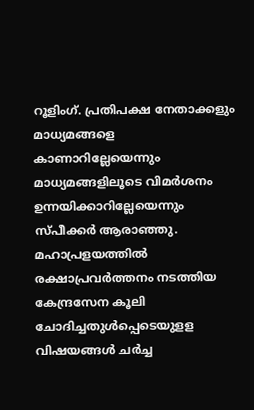റൂളിംഗ്. പ്രതിപക്ഷ നേതാക്കളും മാധ്യമങ്ങളെ കാണാറില്ലേയെന്നും മാധ്യമങ്ങളിലൂടെ വിമര്‍ശനം ഉന്നയിക്കാറില്ലേയെന്നും സ്പീക്കര്‍ ആരാഞ്ഞു. മഹാപ്രളയത്തില്‍ രക്ഷാപ്രവര്‍ത്തനം നടത്തിയ കേന്ദ്രസേന കൂലി ചോദിച്ചതുള്‍പ്പെടെയുളള വിഷയങ്ങള്‍ ചര്‍ച്ച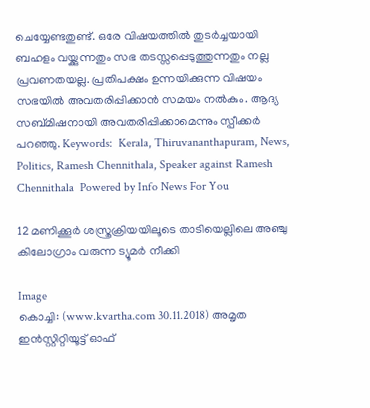ചെയ്യേണ്ടതുണ്ട്. ഒരേ വിഷയത്തില്‍ തുടര്‍ച്ചയായി ബഹളം വയ്ക്കുന്നതും സഭ തടസ്സപ്പെടുത്തുന്നതും നല്ല പ്രവണതയല്ല. പ്രതിപക്ഷം ഉന്നയിക്കുന്ന വിഷയം സഭയില്‍ അവതരിപ്പിക്കാന്‍ സമയം നല്‍കും. ആദ്യ സബ്മിഷനായി അവതരിപ്പിക്കാമെന്നും സ്പീക്കര്‍ പറഞ്ഞു. Keywords:  Kerala, Thiruvananthapuram, News, Politics, Ramesh Chennithala, Speaker against Ramesh Chennithala  Powered by Info News For You

12 മണിക്കൂര്‍ ശസ്ത്രക്രിയയിലൂടെ താടിയെല്ലിലെ അഞ്ചു കിലോഗ്രാം വരുന്ന ട്യൂമര്‍ നീക്കി

Image
കൊച്ചി: (www.kvartha.com 30.11.2018) അമൃത ഇന്‍സ്റ്റിറ്റിയൂട്ട് ഓഫ്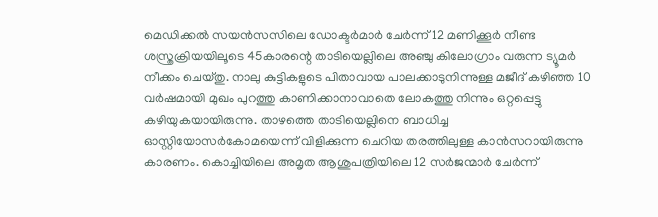മെഡിക്കല്‍ സയന്‍സസിലെ ഡോക്ടര്‍മാര്‍ ചേര്‍ന്ന് 12 മണിക്കൂര്‍ നീണ്ട ശസ്ത്രക്രിയയിലൂടെ 45കാരന്റെ താടിയെല്ലിലെ അഞ്ചു കിലോഗ്രാം വരുന്ന ട്യൂമര്‍ നീക്കം ചെയ്തു. നാലു കുട്ടികളുടെ പിതാവായ പാലക്കാടുനിന്നുള്ള മജീദ് കഴിഞ്ഞ 10 വര്‍ഷമായി മുഖം പുറത്തു കാണിക്കാനാവാതെ ലോകത്തു നിന്നും ഒറ്റപ്പെട്ടു കഴിയുകയായിരുന്നു. താഴത്തെ താടിയെല്ലിനെ ബാധിച്ച ഓസ്റ്റിയോസര്‍കോമയെന്ന് വിളിക്കുന്ന ചെറിയ തരത്തിലുള്ള കാന്‍സറായിരുന്നു കാരണം. കൊച്ചിയിലെ അമൃത ആശുപത്രിയിലെ 12 സര്‍ജന്മാര്‍ ചേര്‍ന്ന്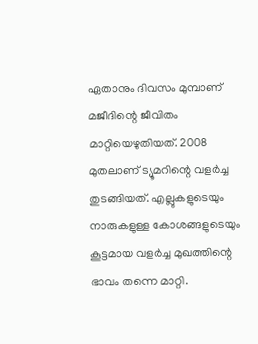ഏതാനും ദിവസം മുമ്പാണ് മജീദിന്റെ ജീവിതം മാറ്റിയെഴുതിയത്. 2008 മുതലാണ് ട്യൂമറിന്റെ വളര്‍ച്ച തുടങ്ങിയത്. എല്ലുകളുടെയും നാരുകളുള്ള കോശങ്ങളുടെയും കൂട്ടമായ വളര്‍ച്ച മുഖത്തിന്റെ ഭാവം തന്നെ മാറ്റി.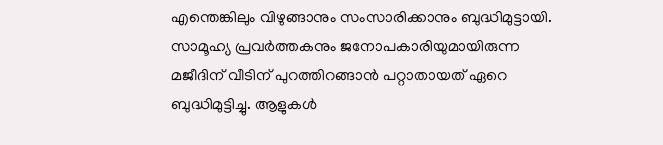എന്തെങ്കിലും വിഴുങ്ങാനും സംസാരിക്കാനും ബുദ്ധിമുട്ടായി. സാമൂഹ്യ പ്രവര്‍ത്തകനും ജനോപകാരിയുമായിരുന്ന മജീദിന് വീടിന് പുറത്തിറങ്ങാന്‍ പറ്റാതായത് ഏറെ ബുദ്ധിമുട്ടിച്ചു. ആളുകള്‍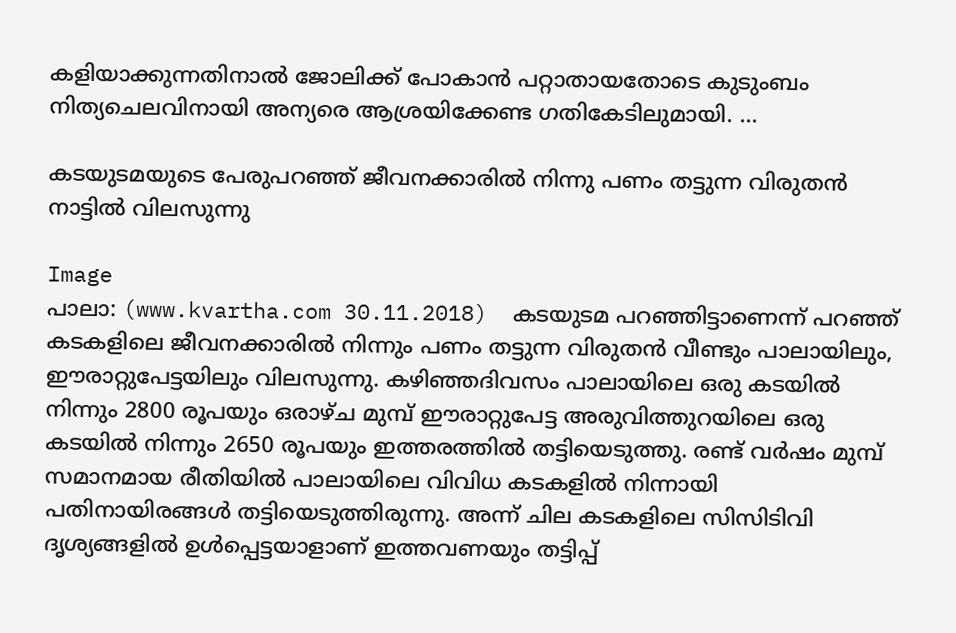കളിയാക്കുന്നതിനാല്‍ ജോലിക്ക് പോകാന്‍ പറ്റാതായതോടെ കുടുംബം നിത്യചെലവിനായി അന്യരെ ആശ്രയിക്കേണ്ട ഗതികേടിലുമായി. ...

കടയുടമയുടെ പേരുപറഞ്ഞ് ജീവനക്കാരില്‍ നിന്നു പണം തട്ടുന്ന വിരുതന്‍ നാട്ടില്‍ വിലസുന്നു

Image
പാലാ: (www.kvartha.com 30.11.2018)  കടയുടമ പറഞ്ഞിട്ടാണെന്ന് പറഞ്ഞ് കടകളിലെ ജീവനക്കാരില്‍ നിന്നും പണം തട്ടുന്ന വിരുതന്‍ വീണ്ടും പാലായിലും, ഈരാറ്റുപേട്ടയിലും വിലസുന്നു. കഴിഞ്ഞദിവസം പാലായിലെ ഒരു കടയില്‍ നിന്നും 2800 രൂപയും ഒരാഴ്ച മുമ്പ് ഈരാറ്റുപേട്ട അരുവിത്തുറയിലെ ഒരു കടയില്‍ നിന്നും 2650 രൂപയും ഇത്തരത്തില്‍ തട്ടിയെടുത്തു. രണ്ട് വര്‍ഷം മുമ്പ് സമാനമായ രീതിയില്‍ പാലായിലെ വിവിധ കടകളില്‍ നിന്നായി പതിനായിരങ്ങള്‍ തട്ടിയെടുത്തിരുന്നു. അന്ന് ചില കടകളിലെ സിസിടിവി ദൃശ്യങ്ങളില്‍ ഉള്‍പ്പെട്ടയാളാണ് ഇത്തവണയും തട്ടിപ്പ്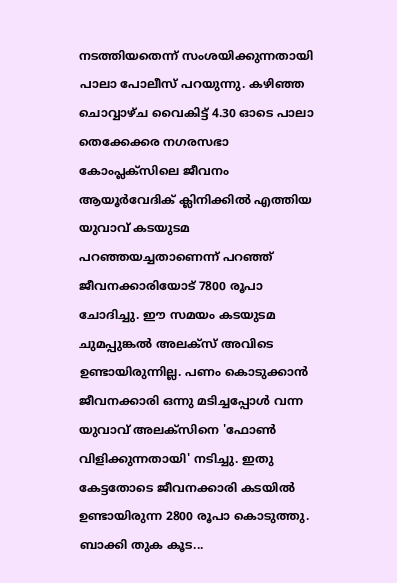നടത്തിയതെന്ന് സംശയിക്കുന്നതായി പാലാ പോലീസ് പറയുന്നു. കഴിഞ്ഞ ചൊവ്വാഴ്ച വൈകിട്ട് 4.30 ഓടെ പാലാ തെക്കേക്കര നഗരസഭാ കോംപ്ലക്‌സിലെ ജീവനം ആയൂര്‍വേദിക് ക്ലിനിക്കില്‍ എത്തിയ യുവാവ് കടയുടമ പറഞ്ഞയച്ചതാണെന്ന് പറഞ്ഞ് ജീവനക്കാരിയോട് 7800 രൂപാ ചോദിച്ചു. ഈ സമയം കടയുടമ ചുമപ്പുങ്കല്‍ അലക്‌സ് അവിടെ ഉണ്ടായിരുന്നില്ല. പണം കൊടുക്കാന്‍ ജീവനക്കാരി ഒന്നു മടിച്ചപ്പോള്‍ വന്ന യുവാവ് അലക്‌സിനെ 'ഫോണ്‍ വിളിക്കുന്നതായി' നടിച്ചു. ഇതു കേട്ടതോടെ ജീവനക്കാരി കടയില്‍ ഉണ്ടായിരുന്ന 2800 രൂപാ കൊടുത്തു. ബാക്കി തുക കൂട...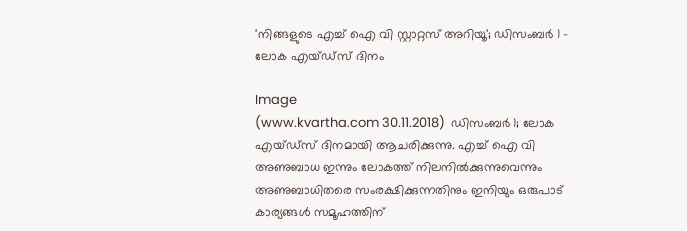'നിങ്ങളുടെ എച്ച് ഐ വി സ്റ്റാറ്റസ് അറിയൂ'; ഡിസംബര്‍ 1 - ലോക എയ്ഡ്‌സ് ദിനം

Image
(www.kvartha.com 30.11.2018)  ഡിസംബര്‍ 1; ലോക എയ്ഡ്‌സ് ദിനമായി ആചരിക്കുന്നു. എച്ച് ഐ വി അണുബാധ ഇന്നും ലോകത്ത് നിലനില്‍ക്കുന്നുവെന്നും അണുബാധിതരെ സംരക്ഷിക്കുന്നതിനും ഇനിയും ഒരുപാട് കാര്യങ്ങള്‍ സമൂഹത്തിന്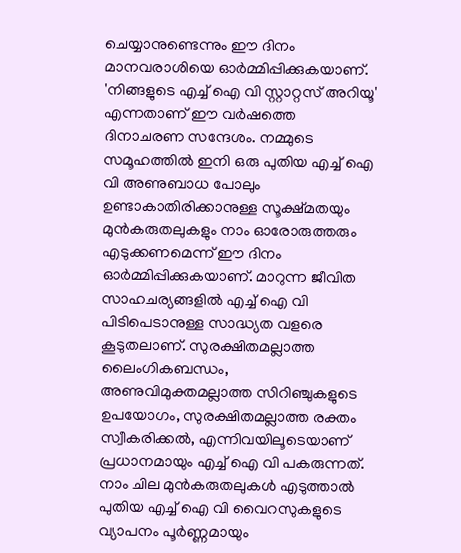ചെയ്യാനുണ്ടെന്നും ഈ ദിനം മാനവരാശിയെ ഓര്‍മ്മിപ്പിക്കുകയാണ്. 'നിങ്ങളുടെ എച്ച് ഐ വി സ്റ്റാറ്റസ് അറിയൂ' എന്നതാണ് ഈ വര്‍ഷത്തെ ദിനാചരണ സന്ദേശം. നമ്മുടെ സമൂഹത്തില്‍ ഇനി ഒരു പുതിയ എച്ച് ഐ വി അണുബാധ പോലും ഉണ്ടാകാതിരിക്കാനുള്ള സൂക്ഷ്മതയും മുന്‍കരുതലുകളും നാം ഓരോരുത്തരും എടുക്കണമെന്ന് ഈ ദിനം ഓര്‍മ്മിപ്പിക്കുകയാണ്. മാറുന്ന ജീവിത സാഹചര്യങ്ങളില്‍ എച്ച് ഐ വി പിടിപെടാനുള്ള സാദ്ധ്യത വളരെ കൂടുതലാണ്. സുരക്ഷിതമല്ലാത്ത ലൈംഗികബന്ധം, അണുവിമുക്തമല്ലാത്ത സിറിഞ്ചുകളുടെ ഉപയോഗം, സുരക്ഷിതമല്ലാത്ത രക്തം സ്വീകരിക്കല്‍, എന്നിവയിലൂടെയാണ് പ്രധാനമായും എച്ച് ഐ വി പകരുന്നത്. നാം ചില മുന്‍കരുതലുകള്‍ എടുത്താല്‍ പുതിയ എച്ച് ഐ വി വൈറസുകളുടെ വ്യാപനം പൂര്‍ണ്ണമായും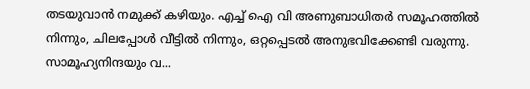തടയുവാന്‍ നമുക്ക് കഴിയും. എച്ച് ഐ വി അണുബാധിതര്‍ സമൂഹത്തില്‍ നിന്നും, ചിലപ്പോള്‍ വീട്ടില്‍ നിന്നും, ഒറ്റപ്പെടല്‍ അനുഭവിക്കേണ്ടി വരുന്നു. സാമൂഹ്യനിന്ദയും വ...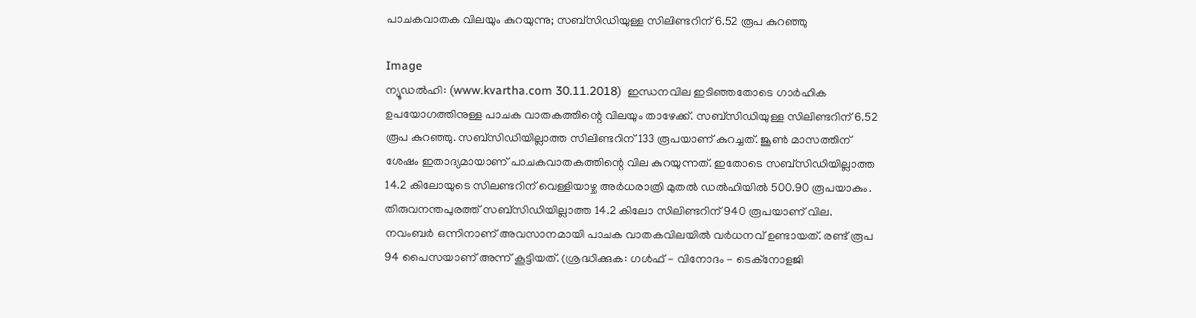പാചകവാതക വിലയും കുറയുന്നു; സബ്‌സിഡിയുള്ള സിലിണ്ടറിന് 6.52 രൂപ കുറഞ്ഞു

Image
ന്യൂഡല്‍ഹി: (www.kvartha.com 30.11.2018)  ഇന്ധനവില ഇടിഞ്ഞതോടെ ഗാര്‍ഹിക ഉപയോഗത്തിനുള്ള പാചക വാതകത്തിന്റെ വിലയും താഴേക്ക്. സബ്‌സിഡിയുള്ള സിലിണ്ടറിന്6.52 രൂപ കുറഞ്ഞു. സബ്‌സിഡിയില്ലാത്ത സിലിണ്ടറിന് 133 രൂപയാണ് കുറച്ചത്. ജൂണ്‍ മാസത്തിന് ശേഷം ഇതാദ്യമായാണ് പാചകവാതകത്തിന്റെ വില കുറയുന്നത്. ഇതോടെ സബ്‌സിഡിയില്ലാത്ത 14.2 കിലോയുടെ സിലണ്ടറിന് വെള്ളിയാഴ്ച അര്‍ധരാത്രി മുതല്‍ ഡല്‍ഹിയില്‍ 500.90 രൂപയാകും. തിരുവനന്തപുരത്ത് സബ്‌സിഡിയില്ലാത്ത 14.2 കിലോ സിലിണ്ടറിന് 940 രൂപയാണ് വില. നവംബര്‍ ഒന്നിനാണ് അവസാനമായി പാചക വാതകവിലയില്‍ വര്‍ധനവ് ഉണ്ടായത്. രണ്ട് രൂപ 94 പൈസയാണ് അന്ന് കൂട്ടിയത്. (ശ്രദ്ധിക്കുക: ഗൾഫ് - വിനോദം - ടെക്നോളജി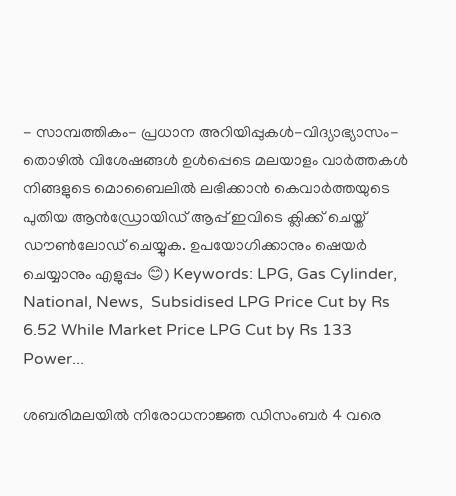- സാമ്പത്തികം- പ്രധാന അറിയിപ്പുകൾ-വിദ്യാഭ്യാസം-തൊഴിൽ വിശേഷങ്ങൾ ഉൾപ്പെടെ മലയാളം വാർത്തകൾ നിങ്ങളുടെ മൊബൈലിൽ ലഭിക്കാൻ കെവാർത്തയുടെ പുതിയ ആൻഡ്രോയിഡ് ആപ്പ് ഇവിടെ ക്ലിക്ക് ചെയ്ത് ഡൗൺലോഡ് ചെയ്യുക. ഉപയോഗിക്കാനും ഷെയർ ചെയ്യാനും എളുപ്പം 😊) Keywords: LPG, Gas Cylinder, National, News,  Subsidised LPG Price Cut by Rs 6.52 While Market Price LPG Cut by Rs 133 Power...

ശബരിമലയില്‍ നിരോധനാജ്ഞ ഡിസംബര്‍ 4 വരെ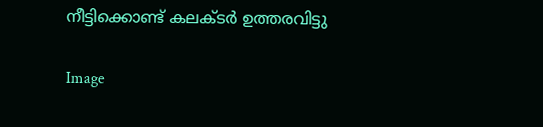നീട്ടിക്കൊണ്ട് കലക്ടര്‍ ഉത്തരവിട്ടു

Image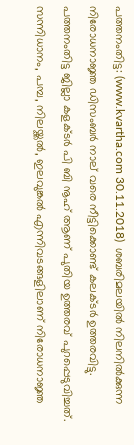പത്തനംതിട്ട: (www.kvartha.com 30.11.2018)  ശബരിമലയില്‍ നിലനില്‍ക്കുന്ന നിരോധനാജ്ഞ ഡിസംബര്‍ നാല് വരെ നീട്ടിക്കൊണ്ട് കലക്ടര്‍ ഉത്തരവിട്ടു. പത്തനംതിട്ട ജില്ലാ കളക്ടര്‍ പി ബി നൂഹ് ആണ് പുതിയ ഉത്തരവ് പുറപ്പെടുവിച്ചത്. സന്നിധാനം, പമ്പ, നിലയ്ക്കല്‍, ഇലവുങ്കല്‍ എന്നിവടങ്ങളിലാണ് നിരോധനാജ്ഞ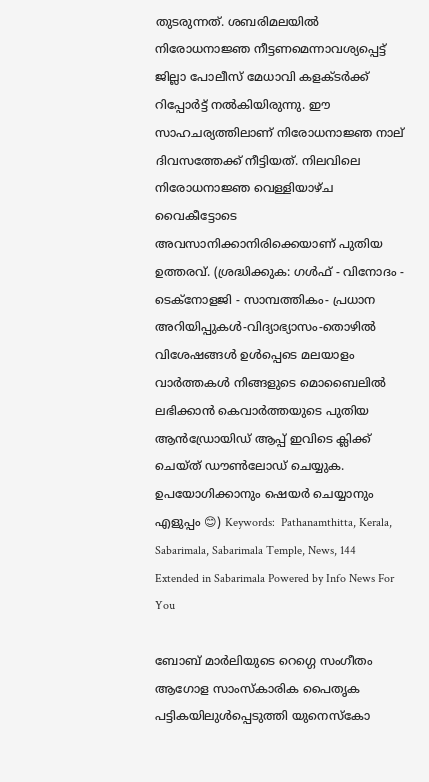തുടരുന്നത്. ശബരിമലയില്‍ നിരോധനാജ്ഞ നീട്ടണമെന്നാവശ്യപ്പെട്ട് ജില്ലാ പോലീസ് മേധാവി കളക്ടര്‍ക്ക് റിപ്പോര്‍ട്ട് നല്‍കിയിരുന്നു. ഈ സാഹചര്യത്തിലാണ് നിരോധനാജ്ഞ നാല് ദിവസത്തേക്ക് നീട്ടിയത്. നിലവിലെ നിരോധനാജ്ഞ വെള്ളിയാഴ്ച വൈകീട്ടോടെ അവസാനിക്കാനിരിക്കെയാണ് പുതിയ ഉത്തരവ്. (ശ്രദ്ധിക്കുക: ഗൾഫ് - വിനോദം - ടെക്നോളജി - സാമ്പത്തികം- പ്രധാന അറിയിപ്പുകൾ-വിദ്യാഭ്യാസം-തൊഴിൽ വിശേഷങ്ങൾ ഉൾപ്പെടെ മലയാളം വാർത്തകൾ നിങ്ങളുടെ മൊബൈലിൽ ലഭിക്കാൻ കെവാർത്തയുടെ പുതിയ ആൻഡ്രോയിഡ് ആപ്പ് ഇവിടെ ക്ലിക്ക് ചെയ്ത് ഡൗൺലോഡ് ചെയ്യുക. ഉപയോഗിക്കാനും ഷെയർ ചെയ്യാനും എളുപ്പം 😊) Keywords:  Pathanamthitta, Kerala, Sabarimala, Sabarimala Temple, News, 144 Extended in Sabarimala Powered by Info News For You

ബോബ് മാര്‍ലിയുടെ റെഗ്ഗെ സംഗീതം ആഗോള സാംസ്‌കാരിക പൈതൃക പട്ടികയിലുള്‍പ്പെടുത്തി യുനെസ്‌കോ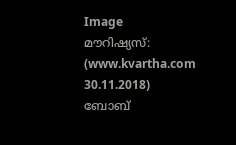Image
മൗറിഷ്യസ്: (www.kvartha.com 30.11.2018)  ബോബ്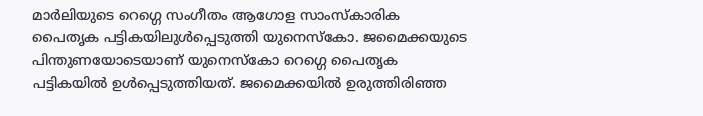മാര്‍ലിയുടെ റെഗ്ഗെ സംഗീതം ആഗോള സാംസ്‌കാരിക പൈതൃക പട്ടികയിലുള്‍പ്പെടുത്തി യുനെസ്‌കോ. ജമൈക്കയുടെ പിന്തുണയോടെയാണ് യുനെസ്‌കോ റെഗ്ഗെ പൈതൃക പട്ടികയില്‍ ഉള്‍പ്പെടുത്തിയത്. ജമൈക്കയില്‍ ഉരുത്തിരിഞ്ഞ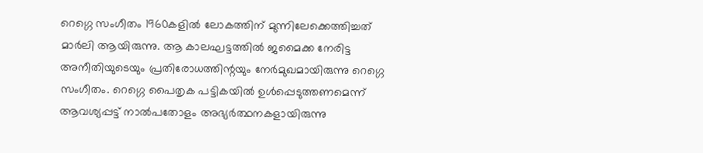റെഗ്ഗെ സംഗീതം 1960കളില്‍ ലോകത്തിന് മുന്നിലേക്കെത്തിച്ചത് മാര്‍ലി ആയിരുന്നു. ആ കാലഘട്ടത്തില്‍ ജമൈക്ക നേരിട്ട അനീതിയുടെയും പ്രതിരോധത്തിന്റയും നേര്‍മുഖമായിരുന്നു റെഗ്ഗെ സംഗീതം. റെഗ്ഗെ പൈതൃക പട്ടികയില്‍ ഉള്‍പ്പെടുത്തണമെന്ന് ആവശ്യപ്പട്ട് നാല്‍പതോളം അഭ്യര്‍ത്ഥനകളായിരുന്നു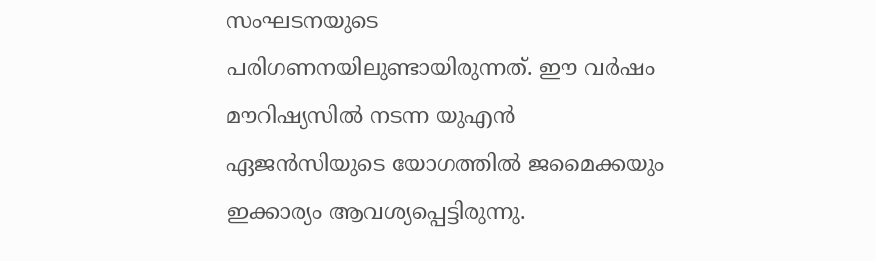സംഘടനയുടെ പരിഗണനയിലുണ്ടായിരുന്നത്. ഈ വര്‍ഷം മൗറിഷ്യസില്‍ നടന്ന യുഎന്‍ ഏജന്‍സിയുടെ യോഗത്തില്‍ ജമൈക്കയും ഇക്കാര്യം ആവശ്യപ്പെട്ടിരുന്നു.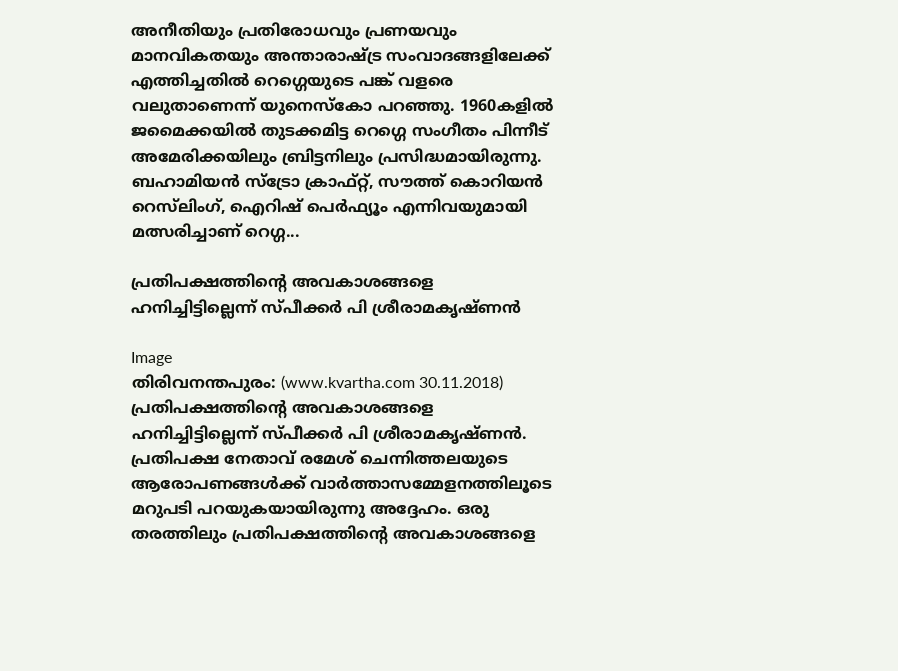അനീതിയും പ്രതിരോധവും പ്രണയവും മാനവികതയും അന്താരാഷ്ട്ര സംവാദങ്ങളിലേക്ക് എത്തിച്ചതില്‍ റെഗ്ഗെയുടെ പങ്ക് വളരെ വലുതാണെന്ന് യുനെസ്‌കോ പറഞ്ഞു. 1960കളില്‍ ജമൈക്കയില്‍ തുടക്കമിട്ട റെഗ്ഗെ സംഗീതം പിന്നീട് അമേരിക്കയിലും ബ്രിട്ടനിലും പ്രസിദ്ധമായിരുന്നു. ബഹാമിയന്‍ സ്‌ട്രോ ക്രാഫ്റ്റ്, സൗത്ത് കൊറിയന്‍ റെസ്‌ലിംഗ്, ഐറിഷ് പെര്‍ഫ്യൂം എന്നിവയുമായി മത്സരിച്ചാണ് റെഗ്ഗ...

പ്രതിപക്ഷത്തിന്റെ അവകാശങ്ങളെ ഹനിച്ചിട്ടില്ലെന്ന് സ്പീക്കര്‍ പി ശ്രീരാമകൃഷ്ണന്‍

Image
തിരിവനന്തപുരം: (www.kvartha.com 30.11.2018)  പ്രതിപക്ഷത്തിന്റെ അവകാശങ്ങളെ ഹനിച്ചിട്ടില്ലെന്ന് സ്പീക്കര്‍ പി ശ്രീരാമകൃഷ്ണന്‍. പ്രതിപക്ഷ നേതാവ് രമേശ് ചെന്നിത്തലയുടെ ആരോപണങ്ങള്‍ക്ക് വാര്‍ത്താസമ്മേളനത്തിലൂടെ മറുപടി പറയുകയായിരുന്നു അദ്ദേഹം. ഒരു തരത്തിലും പ്രതിപക്ഷത്തിന്റെ അവകാശങ്ങളെ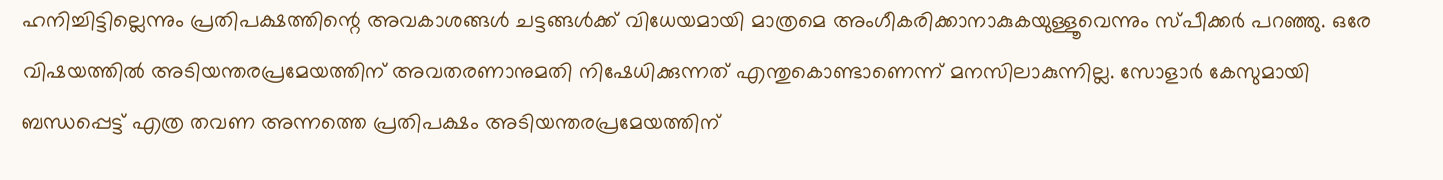ഹനിച്ചിട്ടില്ലെന്നും പ്രതിപക്ഷത്തിന്റെ അവകാശങ്ങള്‍ ചട്ടങ്ങള്‍ക്ക് വിധേയമായി മാത്രമെ അംഗീകരിക്കാനാകുകയുള്ളൂവെന്നും സ്പീക്കര്‍ പറഞ്ഞു. ഒരേ വിഷയത്തില്‍ അടിയന്തരപ്രമേയത്തിന് അവതരണാനുമതി നിഷേധിക്കുന്നത് എന്തുകൊണ്ടാണെന്ന് മനസിലാകുന്നില്ല. സോളാര്‍ കേസുമായി ബന്ധപ്പെട്ട് എത്ര തവണ അന്നത്തെ പ്രതിപക്ഷം അടിയന്തരപ്രമേയത്തിന്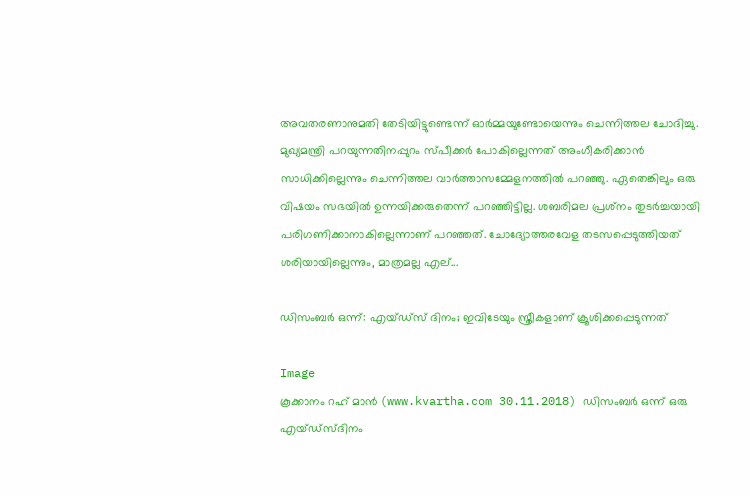അവതരണാനുമതി തേടിയിട്ടുണ്ടെന്ന് ഓര്‍മ്മയുണ്ടോയെന്നും ചെന്നിത്തല ചോദിച്ചു. മുഖ്യമന്ത്രി പറയുന്നതിനപ്പുറം സ്പീക്കര്‍ പോകില്ലെന്നത് അംഗീകരിക്കാന്‍ സാധിക്കില്ലെന്നും ചെന്നിത്തല വാര്‍ത്താസമ്മേളനത്തില്‍ പറഞ്ഞു. ഏതെങ്കിലും ഒരു വിഷയം സഭയില്‍ ഉന്നയിക്കരുതെന്ന് പറഞ്ഞിട്ടില്ല. ശബരിമല പ്രശ്‌നം തുടര്‍ച്ചയായി പരിഗണിക്കാനാകില്ലെന്നാണ് പറഞ്ഞത്. ചോദ്യോത്തരവേള തടസപ്പെടുത്തിയത് ശരിയായില്ലെന്നും, മാത്രമല്ല എല്...

ഡിസംബര്‍ ഒന്ന്: എയ്ഡ്‌സ് ദിനം; ഇവിടേയും സ്ത്രീകളാണ് ക്രൂശിക്കപ്പെടുന്നത്

Image
കൂക്കാനം റഹ് മാന്‍ (www.kvartha.com 30.11.2018) ഡിസംബര്‍ ഒന്ന് ഒരു എയ്ഡ്‌സ്ദിനം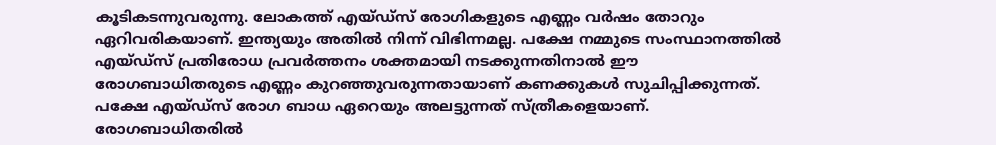കൂടികടന്നുവരുന്നു. ലോകത്ത് എയ്ഡ്‌സ് രോഗികളുടെ എണ്ണം വര്‍ഷം തോറും ഏറിവരികയാണ്. ഇന്ത്യയും അതില്‍ നിന്ന് വിഭിന്നമല്ല. പക്ഷേ നമ്മുടെ സംസ്ഥാനത്തില്‍ എയ്ഡ്‌സ് പ്രതിരോധ പ്രവര്‍ത്തനം ശക്തമായി നടക്കുന്നതിനാല്‍ ഈ രോഗബാധിതരുടെ എണ്ണം കുറഞ്ഞുവരുന്നതായാണ് കണക്കുകള്‍ സുചിപ്പിക്കുന്നത്. പക്ഷേ എയ്ഡ്‌സ് രോഗ ബാധ ഏറെയും അലട്ടുന്നത് സ്ത്രീകളെയാണ്. രോഗബാധിതരില്‍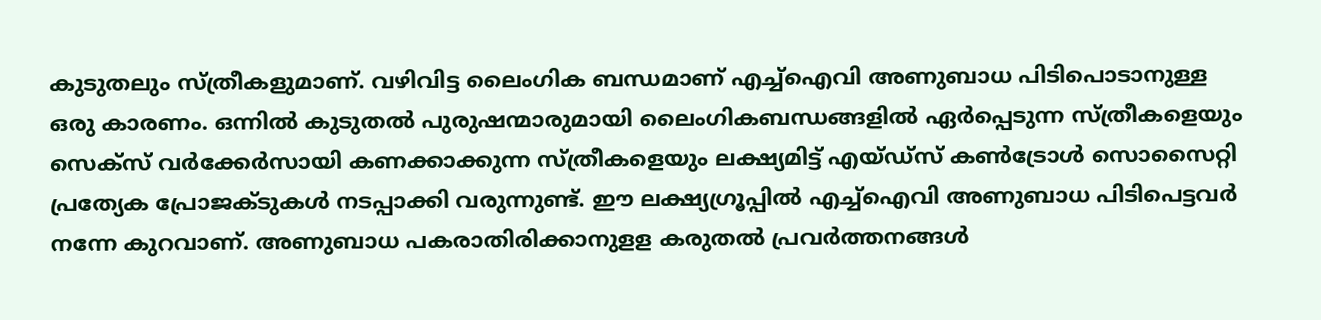കുടുതലും സ്ത്രീകളുമാണ്. വഴിവിട്ട ലൈംഗിക ബന്ധമാണ് എച്ച്‌ഐവി അണുബാധ പിടിപൊടാനുള്ള ഒരു കാരണം. ഒന്നില്‍ കുടുതല്‍ പുരുഷന്മാരുമായി ലൈംഗികബന്ധങ്ങളില്‍ ഏര്‍പ്പെടുന്ന സ്ത്രീകളെയും സെക്‌സ് വര്‍ക്കേര്‍സായി കണക്കാക്കുന്ന സ്ത്രീകളെയും ലക്ഷ്യമിട്ട് എയ്ഡ്‌സ് കണ്‍ട്രോള്‍ സൊസൈറ്റി പ്രത്യേക പ്രോജക്ടുകള്‍ നടപ്പാക്കി വരുന്നുണ്ട്. ഈ ലക്ഷ്യഗ്രൂപ്പില്‍ എച്ച്‌ഐവി അണുബാധ പിടിപെട്ടവര്‍ നന്നേ കുറവാണ്. അണുബാധ പകരാതിരിക്കാനുളള കരുതല്‍ പ്രവര്‍ത്തനങ്ങള്‍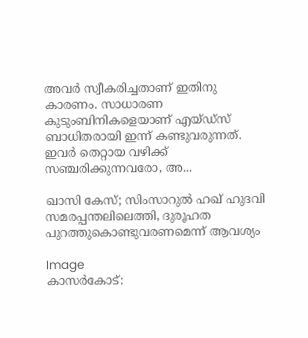അവര്‍ സ്വീകരിച്ചതാണ് ഇതിനു കാരണം. സാധാരണ കുടുംബിനികളെയാണ് എയ്ഡ്‌സ് ബാധിതരായി ഇന്ന് കണ്ടുവരുന്നത്. ഇവര്‍ തെറ്റായ വഴിക്ക് സഞ്ചരിക്കുന്നവരോ, അ...

ഖാസി കേസ്; സിംസാറുല്‍ ഹഖ് ഹുദവി സമരപ്പന്തലിലെത്തി, ദുരൂഹത പുറത്തുകൊണ്ടുവരണമെന്ന് ആവശ്യം

Image
കാസര്‍കോട്: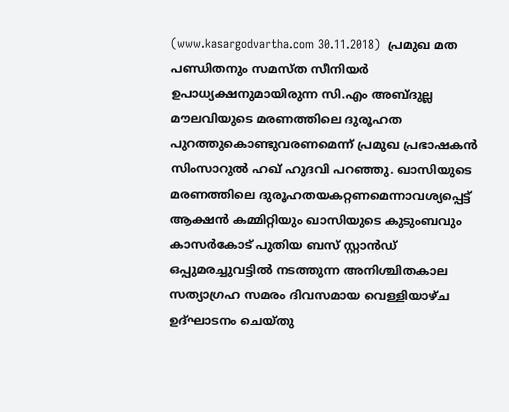(www.kasargodvartha.com 30.11.2018)  പ്രമുഖ മത പണ്ഡിതനും സമസ്ത സീനിയര്‍ ഉപാധ്യക്ഷനുമായിരുന്ന സി.എം അബ്ദുല്ല മൗലവിയുടെ മരണത്തിലെ ദുരൂഹത പുറത്തുകൊണ്ടുവരണമെന്ന് പ്രമുഖ പ്രഭാഷകന്‍ സിംസാറുല്‍ ഹഖ് ഹുദവി പറഞ്ഞു. ഖാസിയുടെ മരണത്തിലെ ദുരൂഹതയകറ്റണമെന്നാവശ്യപ്പെട്ട് ആക്ഷന്‍ കമ്മിറ്റിയും ഖാസിയുടെ കുടുംബവും കാസര്‍കോട് പുതിയ ബസ് സ്റ്റാന്‍ഡ് ഒപ്പുമരച്ചുവട്ടില്‍ നടത്തുന്ന അനിശ്ചിതകാല സത്യാഗ്രഹ സമരം ദിവസമായ വെള്ളിയാഴ്ച ഉദ്ഘാടനം ചെയ്തു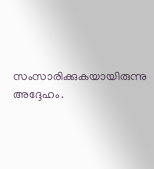സംസാരിക്കുകയായിരുന്നു അദ്ദേഹം.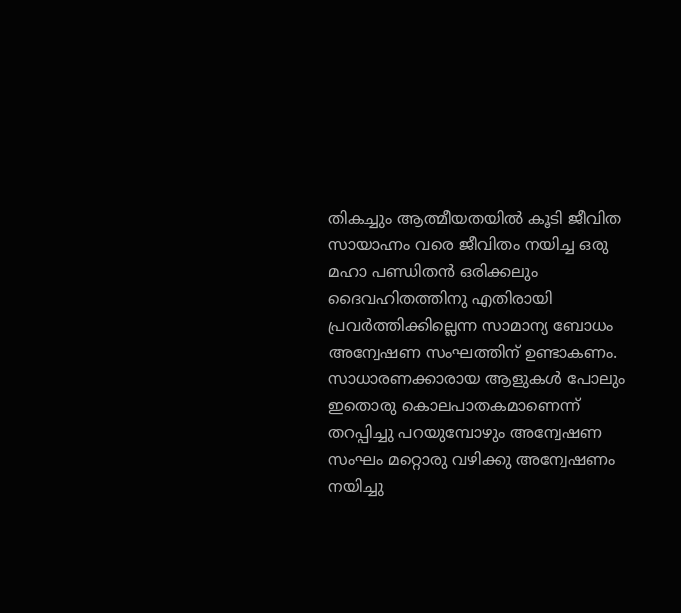തികച്ചും ആത്മീയതയില്‍ കൂടി ജീവിത സായാഹ്നം വരെ ജീവിതം നയിച്ച ഒരു മഹാ പണ്ഡിതന്‍ ഒരിക്കലും ദൈവഹിതത്തിനു എതിരായി പ്രവര്‍ത്തിക്കില്ലെന്ന സാമാന്യ ബോധം അന്വേഷണ സംഘത്തിന് ഉണ്ടാകണം. സാധാരണക്കാരായ ആളുകള്‍ പോലും ഇതൊരു കൊലപാതകമാണെന്ന് തറപ്പിച്ചു പറയുമ്പോഴും അന്വേഷണ സംഘം മറ്റൊരു വഴിക്കു അന്വേഷണം നയിച്ചു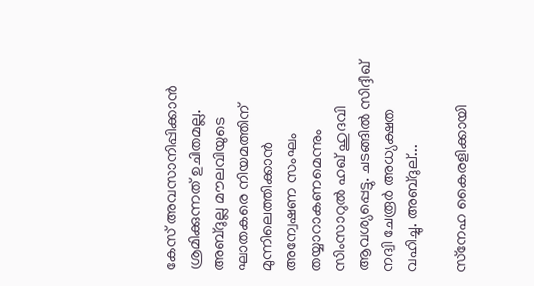കേസ് അവസാനിപ്പിക്കാന്‍ ശ്രമിക്കുന്നത് ഉചിതമല്ല. അബ്ദുല്ല മൗലവിയുടെ ഘാതകരെ നിയമത്തിന് മുന്നിലെത്തിക്കാന്‍ അന്വേഷണ സംഘം തയ്യാറാകണമെന്നും സിംസാറുല്‍ ഹഖ് ഹുദവി ആവശ്യപ്പെട്ടു. ചടങ്ങില്‍ സിദ്ദീഖ് നദ്വി ചേരൂര്‍ അധ്യക്ഷത വഹിച്ചു. അബ്ദുല്...

സ്‌നേഹ കൈരളിക്കായി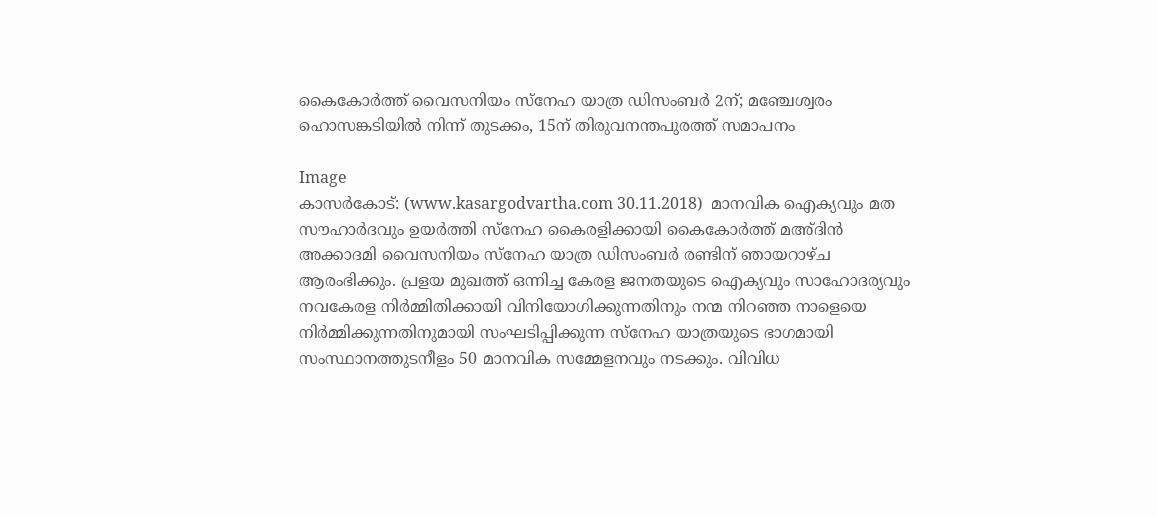കൈകോര്‍ത്ത് വൈസനിയം സ്‌നേഹ യാത്ര ഡിസംബര്‍ 2ന്; മഞ്ചേശ്വരം ഹൊസങ്കടിയില്‍ നിന്ന് തുടക്കം, 15ന് തിരുവനന്തപുരത്ത് സമാപനം

Image
കാസര്‍കോട്: (www.kasargodvartha.com 30.11.2018)  മാനവിക ഐക്യവും മത സൗഹാര്‍ദവും ഉയര്‍ത്തി സ്‌നേഹ കൈരളിക്കായി കൈകോര്‍ത്ത് മഅ്ദിന്‍ അക്കാദമി വൈസനിയം സ്‌നേഹ യാത്ര ഡിസംബര്‍ രണ്ടിന് ഞായറാഴ്ച ആരംഭിക്കും. പ്രളയ മുഖത്ത് ഒന്നിച്ച കേരള ജനതയുടെ ഐക്യവും സാഹോദര്യവും നവകേരള നിര്‍മ്മിതിക്കായി വിനിയോഗിക്കുന്നതിനും നന്മ നിറഞ്ഞ നാളെയെ നിര്‍മ്മിക്കുന്നതിനുമായി സംഘടിപ്പിക്കുന്ന സ്‌നേഹ യാത്രയുടെ ഭാഗമായി സംസ്ഥാനത്തുടനീളം 50 മാനവിക സമ്മേളനവും നടക്കും. വിവിധ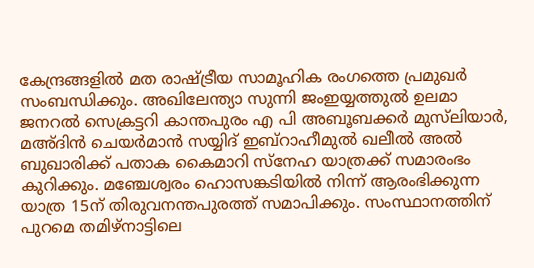കേന്ദ്രങ്ങളില്‍ മത രാഷ്ട്രീയ സാമൂഹിക രംഗത്തെ പ്രമുഖര്‍ സംബന്ധിക്കും. അഖിലേന്ത്യാ സുന്നി ജംഇയ്യത്തുല്‍ ഉലമാ ജനറല്‍ സെക്രട്ടറി കാന്തപുരം എ പി അബൂബക്കര്‍ മുസ്‌ലിയാര്‍, മഅ്ദിന്‍ ചെയര്‍മാന്‍ സയ്യിദ് ഇബ്‌റാഹീമുല്‍ ഖലീല്‍ അല്‍ ബുഖാരിക്ക് പതാക കൈമാറി സ്‌നേഹ യാത്രക്ക് സമാരംഭം കുറിക്കും. മഞ്ചേശ്വരം ഹൊസങ്കടിയില്‍ നിന്ന് ആരംഭിക്കുന്ന യാത്ര 15ന് തിരുവനന്തപുരത്ത് സമാപിക്കും. സംസ്ഥാനത്തിന് പുറമെ തമിഴ്‌നാട്ടിലെ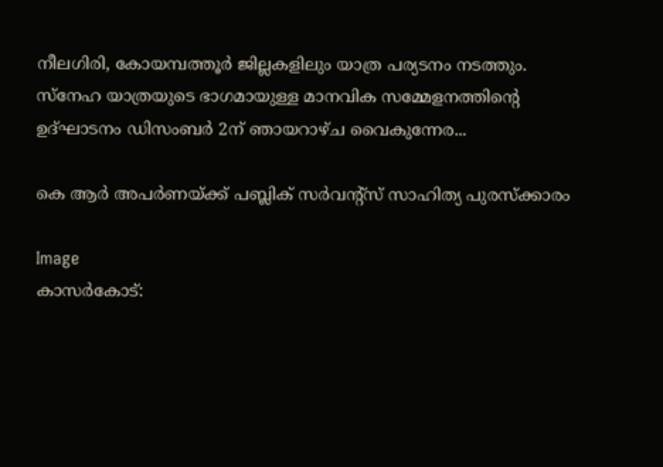നീലഗിരി, കോയമ്പത്തൂര്‍ ജില്ലകളിലും യാത്ര പര്യടനം നടത്തും. സ്‌നേഹ യാത്രയുടെ ഭാഗമായുള്ള മാനവിക സമ്മേളനത്തിന്റെ ഉദ്ഘാടനം ഡിസംബര്‍ 2ന് ഞായറാഴ്ച വൈകുന്നേര...

കെ ആര്‍ അപര്‍ണയ്ക്ക് പബ്ലിക് സര്‍വന്റ്‌സ് സാഹിത്യ പുരസ്‌ക്കാരം

Image
കാസര്‍കോട്: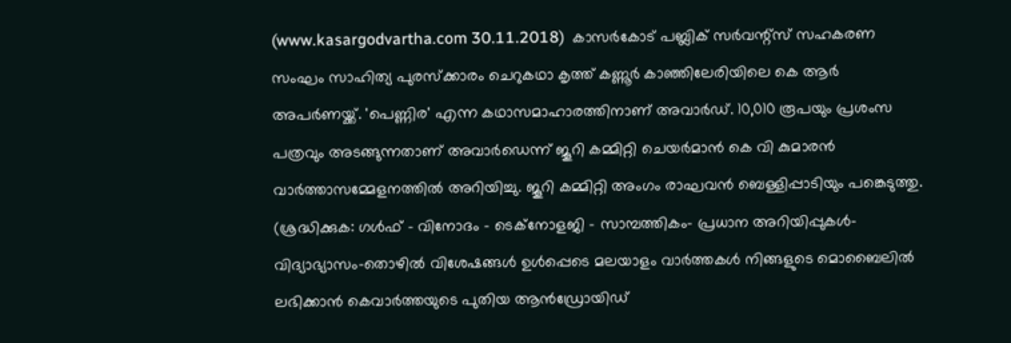(www.kasargodvartha.com 30.11.2018)  കാസര്‍കോട് പബ്ലിക് സര്‍വന്റ്‌സ് സഹകരണ സംഘം സാഹിത്യ പുരസ്‌ക്കാരം ചെറുകഥാ കൃത്ത് കണ്ണൂര്‍ കാഞ്ഞിലേരിയിലെ കെ ആര്‍ അപര്‍ണയ്ക്ക്. 'പെണ്ണിര' എന്ന കഥാസമാഹാരത്തിനാണ് അവാര്‍ഡ്. 10,010 രൂപയും പ്രശംസ പത്രവും അടങ്ങുന്നതാണ് അവാര്‍ഡെന്ന് ജൂറി കമ്മിറ്റി ചെയര്‍മാന്‍ കെ വി കുമാരന്‍ വാര്‍ത്താസമ്മേളനത്തില്‍ അറിയിച്ചു. ജൂറി കമ്മിറ്റി അംഗം രാഘവന്‍ ബെള്ളിപ്പാടിയും പങ്കെടുത്തു. (ശ്രദ്ധിക്കുക: ഗൾഫ് - വിനോദം - ടെക്നോളജി - സാമ്പത്തികം- പ്രധാന അറിയിപ്പുകൾ-വിദ്യാഭ്യാസം-തൊഴിൽ വിശേഷങ്ങൾ ഉൾപ്പെടെ മലയാളം വാർത്തകൾ നിങ്ങളുടെ മൊബൈലിൽ ലഭിക്കാൻ കെവാർത്തയുടെ പുതിയ ആൻഡ്രോയിഡ്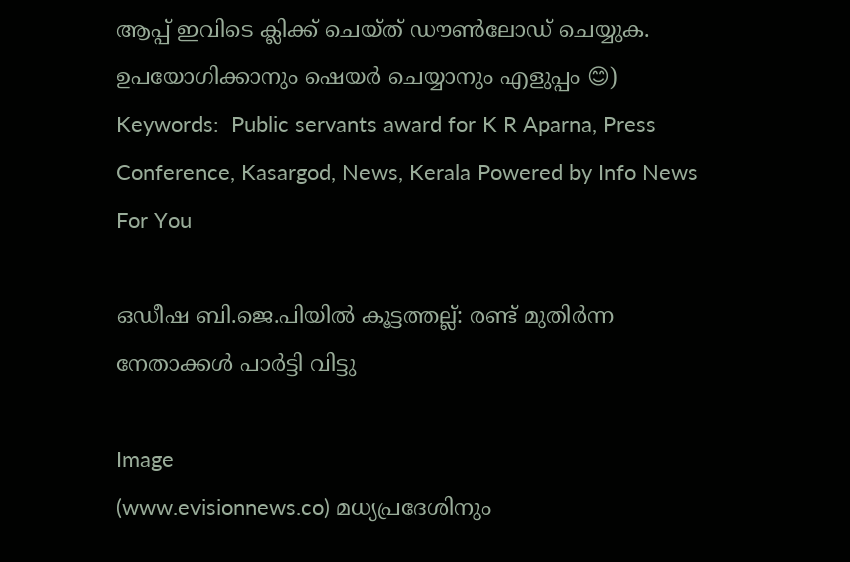ആപ്പ് ഇവിടെ ക്ലിക്ക് ചെയ്ത് ഡൗൺലോഡ് ചെയ്യുക. ഉപയോഗിക്കാനും ഷെയർ ചെയ്യാനും എളുപ്പം 😊) Keywords:  Public servants award for K R Aparna, Press Conference, Kasargod, News, Kerala Powered by Info News For You

ഒഡീഷ ബി.ജെ.പിയില്‍ കൂട്ടത്തല്ല്: രണ്ട് മുതിര്‍ന്ന നേതാക്കള്‍ പാര്‍ട്ടി വിട്ടു

Image
(www.evisionnews.co) മധ്യപ്രദേശിനും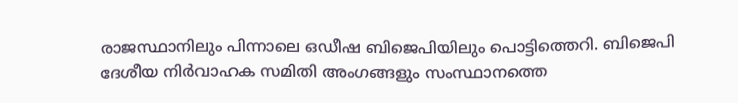രാജസ്ഥാനിലും പിന്നാലെ ഒഡീഷ ബിജെപിയിലും പൊട്ടിത്തെറി. ബിജെപി ദേശീയ നിര്‍വാഹക സമിതി അംഗങ്ങളും സംസ്ഥാനത്തെ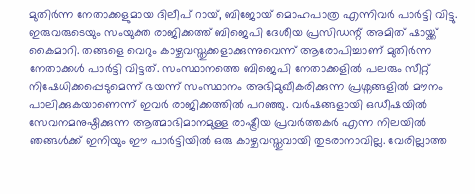മുതിര്‍ന്ന നേതാക്കളുമായ ദിലീപ് റായ്, ബിജോയ് മൊഹപാത്ര എന്നിവര്‍ പാര്‍ട്ടി വിട്ടു. ഇരുവരുടെയും സംയുക്ത രാജിക്കത്ത് ബിജെപി ദേശീയ പ്രസിഡന്റ് അമിത് ഷായ്ക്ക് കൈമാറി. തങ്ങളെ വെറും കാഴ്ചവസ്തുക്കളാക്കുന്നുവെന്ന് ആരോപിച്ചാണ് മുതിര്‍ന്ന നേതാക്കള്‍ പാര്‍ട്ടി വിട്ടത്. സംസ്ഥാനത്തെ ബിജെപി നേതാക്കളില്‍ പലരും സീറ്റ് നിഷേധിക്കപ്പെടുമെന്ന് ഭയന്ന് സംസ്ഥാനം അഭിമുഖീകരിക്കുന്ന പ്രശ്നങ്ങളില്‍ മൗനം പാലിക്കുകയാണെന്ന് ഇവര്‍ രാജിക്കത്തില്‍ പറഞ്ഞു. വര്‍ഷങ്ങളായി ഒഡീഷയില്‍ സേവനമനുഷ്ഠിക്കുന്ന ആത്മാഭിമാനമുള്ള രാഷ്ട്രീയ പ്രവര്‍ത്തകര്‍ എന്ന നിലയില്‍ ഞങ്ങള്‍ക്ക് ഇനിയും ഈ പാര്‍ട്ടിയില്‍ ഒരു കാഴ്ചവസ്തുവായി തുടരാനാവില്ല. വേരില്ലാത്ത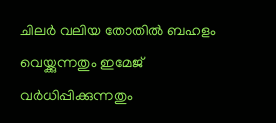ചിലര്‍ വലിയ തോതില്‍ ബഹളം വെയ്ക്കുന്നതും ഇമേജ് വര്‍ധിപ്പിക്കുന്നതും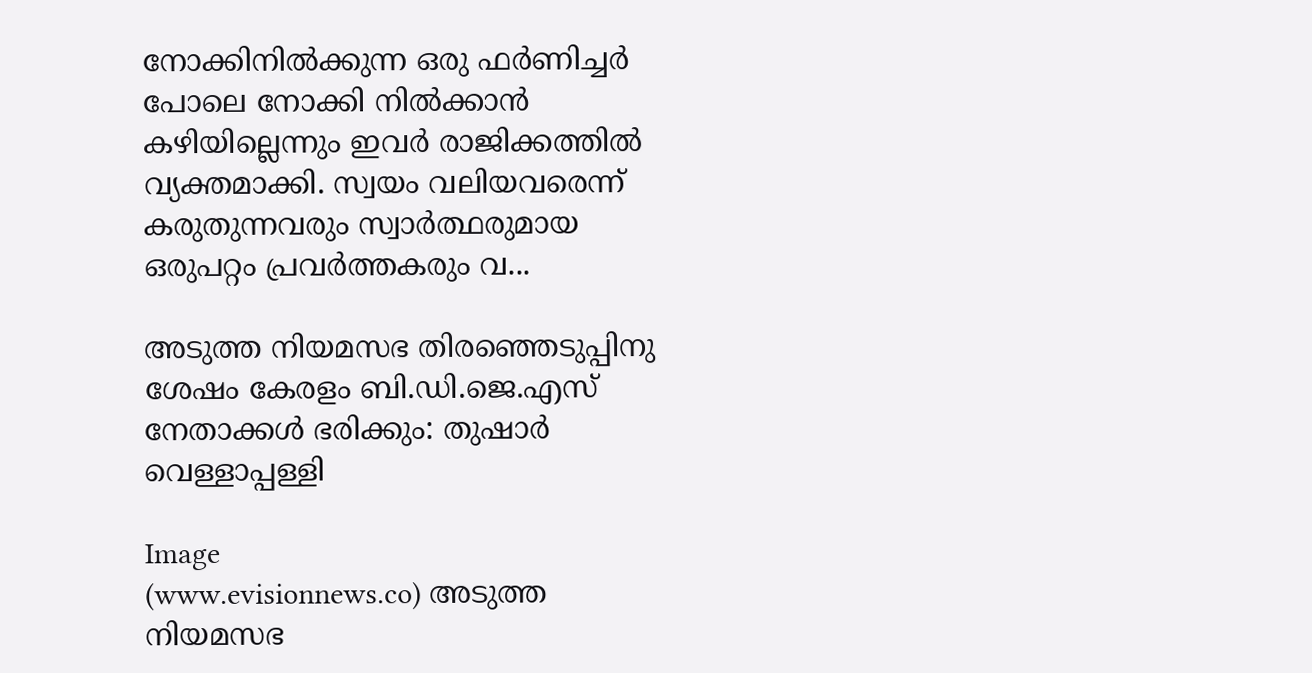നോക്കിനില്‍ക്കുന്ന ഒരു ഫര്‍ണിച്ചര്‍ പോലെ നോക്കി നില്‍ക്കാന്‍ കഴിയില്ലെന്നും ഇവര്‍ രാജിക്കത്തില്‍ വ്യക്തമാക്കി. സ്വയം വലിയവരെന്ന് കരുതുന്നവരും സ്വാര്‍ത്ഥരുമായ ഒരുപറ്റം പ്രവര്‍ത്തകരും വ...

അടുത്ത നിയമസഭ തിരഞ്ഞെടുപ്പിനു ശേഷം കേരളം ബി.ഡി.ജെ.എസ് നേതാക്കള്‍ ഭരിക്കും: തുഷാര്‍ വെള്ളാപ്പള്ളി

Image
(www.evisionnews.co) അടുത്ത നിയമസഭ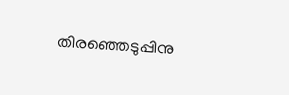തിരഞ്ഞെടുപ്പിനു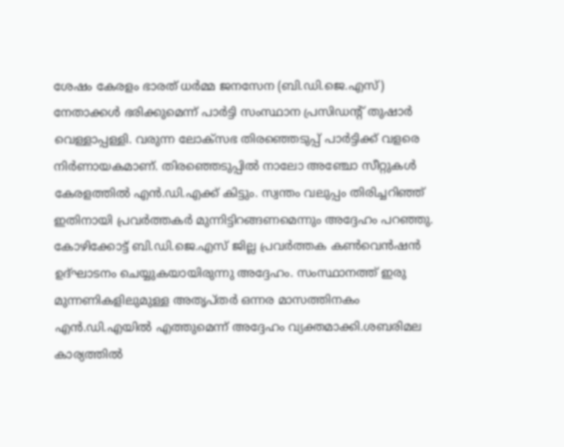ശേഷം കേരളം ഭാരത് ധര്‍മ്മ ജനസേന (ബി.ഡി.ജെ.എസ്) നേതാക്കള്‍ ഭരിക്കുമെന്ന് പാര്‍ട്ടി സംസ്ഥാന പ്രസിഡന്റ് തുഷാര്‍ വെള്ളാപ്പള്ളി. വരുന്ന ലോക്സഭ തിരഞ്ഞെടുപ്പ് പാര്‍ട്ടിക്ക് വളരെ നിര്‍ണായകമാണ്. തിരഞ്ഞെടുപ്പില്‍ നാലോ അഞ്ചോ സീറ്റുകള്‍ കേരളത്തില്‍ എന്‍.ഡി.എക്ക് കിട്ടും. സ്വന്തം വലുപ്പം തിരിച്ചറിഞ്ഞ് ഇതിനായി പ്രവര്‍ത്തകര്‍ മുന്നിട്ടിറങ്ങണമെന്നും അദ്ദേഹം പറഞ്ഞു. കോഴിക്കോട്ട് ബി.ഡി.ജെ.എസ് ജില്ല പ്രവര്‍ത്തക കണ്‍വെന്‍ഷന്‍ ഉദ്ഘാടനം ചെയ്യുകയായിരുന്നു അദ്ദേഹം. സംസ്ഥാനത്ത് ഇരു മുന്നണികളിലുമുള്ള അതൃപ്തര്‍ ഒന്നര മാസത്തിനകം എന്‍.ഡി.എയില്‍ എത്തുമെന്ന് അദ്ദേഹം വ്യക്തമാക്കി.ശബരിമല കാര്യത്തില്‍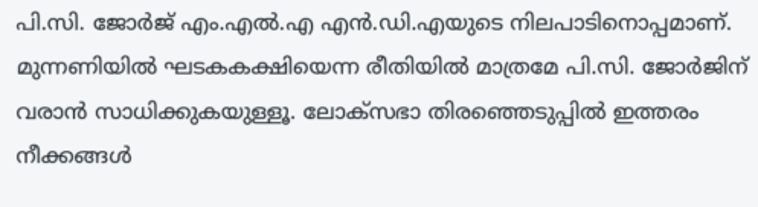പി.സി. ജോര്‍ജ് എം.എല്‍.എ എന്‍.ഡി.എയുടെ നിലപാടിനൊപ്പമാണ്. മുന്നണിയില്‍ ഘടകകക്ഷിയെന്ന രീതിയില്‍ മാത്രമേ പി.സി. ജോര്‍ജിന് വരാന്‍ സാധിക്കുകയുള്ളൂ. ലോക്‌സഭാ തിരഞ്ഞെടുപ്പില്‍ ഇത്തരം നീക്കങ്ങള്‍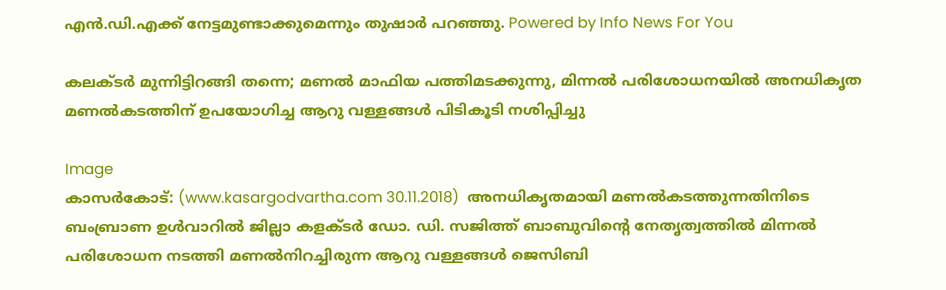എന്‍.ഡി.എക്ക് നേട്ടമുണ്ടാക്കുമെന്നും തുഷാര്‍ പറഞ്ഞു. Powered by Info News For You

കലക്ടര്‍ മുന്നിട്ടിറങ്ങി തന്നെ; മണല്‍ മാഫിയ പത്തിമടക്കുന്നു, മിന്നല്‍ പരിശോധനയില്‍ അനധികൃത മണല്‍കടത്തിന് ഉപയോഗിച്ച ആറു വള്ളങ്ങള്‍ പിടികൂടി നശിപ്പിച്ചു

Image
കാസര്‍കോട്: (www.kasargodvartha.com 30.11.2018)  അനധികൃതമായി മണല്‍കടത്തുന്നതിനിടെ ബംബ്രാണ ഉള്‍വാറില്‍ ജില്ലാ കളക്ടര്‍ ഡോ. ഡി. സജിത്ത് ബാബുവിന്റെ നേതൃത്വത്തില്‍ മിന്നല്‍ പരിശോധന നടത്തി മണല്‍നിറച്ചിരുന്ന ആറു വള്ളങ്ങള്‍ ജെസിബി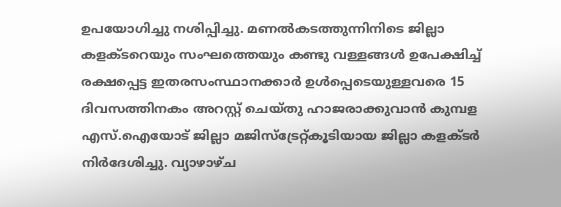ഉപയോഗിച്ചു നശിപ്പിച്ചു. മണല്‍കടത്തുന്നിനിടെ ജില്ലാ കളക്ടറെയും സംഘത്തെയും കണ്ടു വള്ളങ്ങള്‍ ഉപേക്ഷിച്ച് രക്ഷപ്പെട്ട ഇതരസംസ്ഥാനക്കാര്‍ ഉള്‍പ്പെടെയുള്ളവരെ 15 ദിവസത്തിനകം അറസ്റ്റ് ചെയ്തു ഹാജരാക്കുവാന്‍ കുമ്പള എസ്.ഐയോട് ജില്ലാ മജിസ്ട്രേറ്റ്കൂടിയായ ജില്ലാ കളക്ടര്‍ നിര്‍ദേശിച്ചു. വ്യാഴാഴ്ച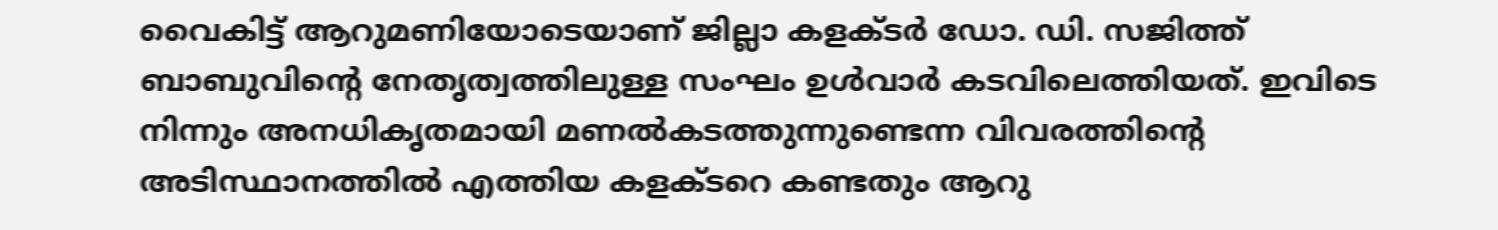വൈകിട്ട് ആറുമണിയോടെയാണ് ജില്ലാ കളക്ടര്‍ ഡോ. ഡി. സജിത്ത് ബാബുവിന്റെ നേതൃത്വത്തിലുള്ള സംഘം ഉള്‍വാര്‍ കടവിലെത്തിയത്. ഇവിടെ നിന്നും അനധികൃതമായി മണല്‍കടത്തുന്നുണ്ടെന്ന വിവരത്തിന്റെ അടിസ്ഥാനത്തില്‍ എത്തിയ കളക്ടറെ കണ്ടതും ആറു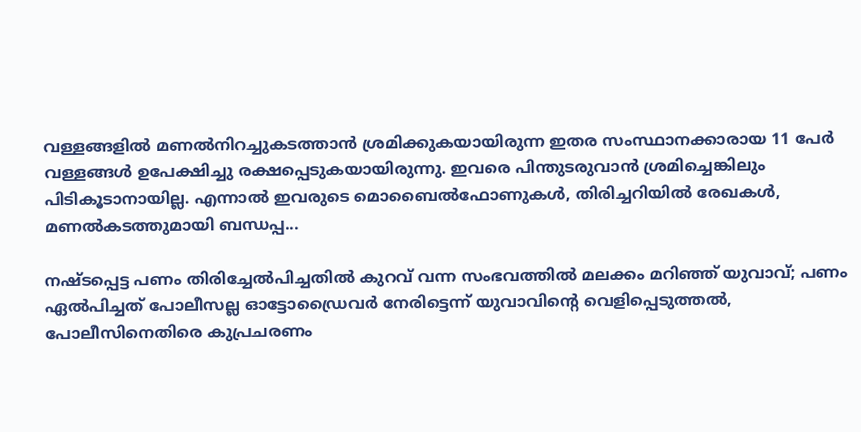വള്ളങ്ങളില്‍ മണല്‍നിറച്ചുകടത്താന്‍ ശ്രമിക്കുകയായിരുന്ന ഇതര സംസ്ഥാനക്കാരായ 11 പേര്‍ വള്ളങ്ങള്‍ ഉപേക്ഷിച്ചു രക്ഷപ്പെടുകയായിരുന്നു. ഇവരെ പിന്തുടരുവാന്‍ ശ്രമിച്ചെങ്കിലും പിടികൂടാനായില്ല. എന്നാല്‍ ഇവരുടെ മൊബൈല്‍ഫോണുകള്‍, തിരിച്ചറിയില്‍ രേഖകള്‍, മണല്‍കടത്തുമായി ബന്ധപ്പ...

നഷ്ടപ്പെട്ട പണം തിരിച്ചേല്‍പിച്ചതില്‍ കുറവ് വന്ന സംഭവത്തില്‍ മലക്കം മറിഞ്ഞ് യുവാവ്; പണം ഏല്‍പിച്ചത് പോലീസല്ല ഓട്ടോഡ്രൈവര്‍ നേരിട്ടെന്ന് യുവാവിന്റെ വെളിപ്പെടുത്തല്‍, പോലീസിനെതിരെ കുപ്രചരണം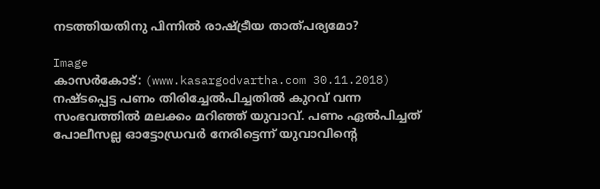നടത്തിയതിനു പിന്നില്‍ രാഷ്ട്രീയ താത്പര്യമോ?

Image
കാസര്‍കോട്: (www.kasargodvartha.com 30.11.2018)  നഷ്ടപ്പെട്ട പണം തിരിച്ചേല്‍പിച്ചതില്‍ കുറവ് വന്ന സംഭവത്തില്‍ മലക്കം മറിഞ്ഞ് യുവാവ്. പണം ഏല്‍പിച്ചത് പോലീസല്ല ഓട്ടോഡ്രവര്‍ നേരിട്ടെന്ന് യുവാവിന്റെ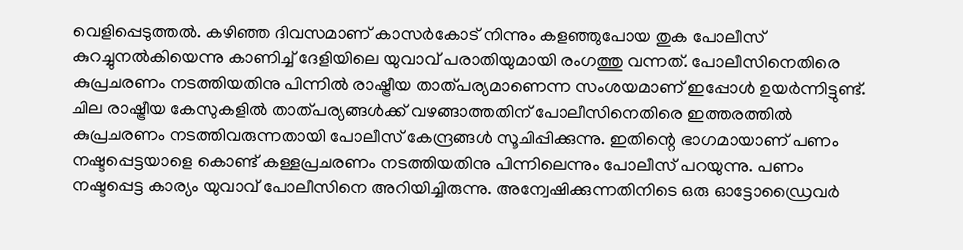വെളിപ്പെടുത്തല്‍. കഴിഞ്ഞ ദിവസമാണ് കാസര്‍കോട് നിന്നും കളഞ്ഞുപോയ തുക പോലീസ് കുറച്ചുനല്‍കിയെന്നു കാണിച്ച് ദേളിയിലെ യുവാവ് പരാതിയുമായി രംഗത്തു വന്നത്. പോലീസിനെതിരെ കുപ്രചരണം നടത്തിയതിനു പിന്നില്‍ രാഷ്ട്രീയ താത്പര്യമാണെന്ന സംശയമാണ് ഇപ്പോള്‍ ഉയര്‍ന്നിട്ടുണ്ട്. ചില രാഷ്ട്രീയ കേസുകളില്‍ താത്പര്യങ്ങള്‍ക്ക് വഴങ്ങാത്തതിന് പോലീസിനെതിരെ ഇത്തരത്തില്‍ കുപ്രചരണം നടത്തിവരുന്നതായി പോലീസ് കേന്ദ്രങ്ങള്‍ സൂചിപ്പിക്കുന്നു. ഇതിന്റെ ഭാഗമായാണ് പണം നഷ്ടപ്പെട്ടയാളെ കൊണ്ട് കള്ളപ്രചരണം നടത്തിയതിനു പിന്നിലെന്നും പോലീസ് പറയുന്നു. പണം നഷ്ടപ്പെട്ട കാര്യം യുവാവ് പോലീസിനെ അറിയിച്ചിരുന്നു. അന്വേഷിക്കുന്നതിനിടെ ഒരു ഓട്ടോഡ്രൈവര്‍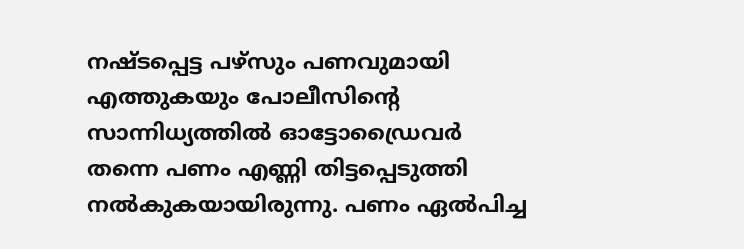നഷ്ടപ്പെട്ട പഴ്‌സും പണവുമായി എത്തുകയും പോലീസിന്റെ സാന്നിധ്യത്തില്‍ ഓട്ടോഡ്രൈവര്‍ തന്നെ പണം എണ്ണി തിട്ടപ്പെടുത്തി നല്‍കുകയായിരുന്നു. പണം ഏല്‍പിച്ച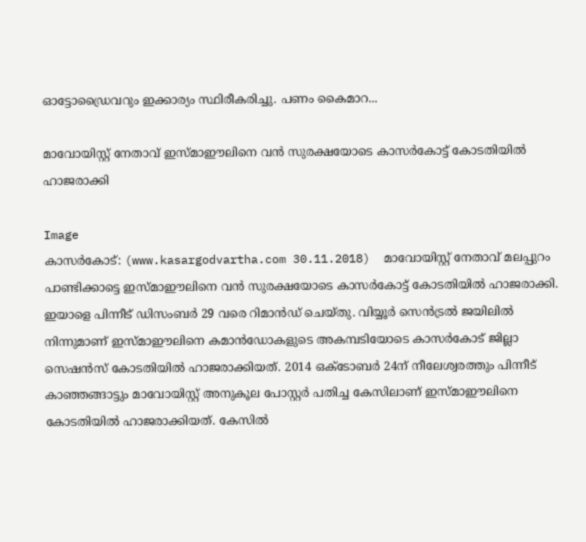ഓട്ടോഡ്രൈവറും ഇക്കാര്യം സ്ഥിരീകരിച്ചു. പണം കൈമാറ...

മാവോയിസ്റ്റ് നേതാവ് ഇസ്മാഈലിനെ വന്‍ സുരക്ഷയോടെ കാസര്‍കോട്ട് കോടതിയില്‍ ഹാജരാക്കി

Image
കാസര്‍കോട്: (www.kasargodvartha.com 30.11.2018)  മാവോയിസ്റ്റ് നേതാവ് മലപ്പുറം പാണ്ടിക്കാട്ടെ ഇസ്മാഈലിനെ വന്‍ സുരക്ഷയോടെ കാസര്‍കോട്ട് കോടതിയില്‍ ഹാജരാക്കി. ഇയാളെ പിന്നീട് ഡിസംബര്‍ 29 വരെ റിമാന്‍ഡ് ചെയ്തു. വിയ്യൂര്‍ സെന്‍ട്രല്‍ ജയിലില്‍ നിന്നുമാണ് ഇസ്മാഈലിനെ കമാന്‍ഡോകളുടെ അകമ്പടിയോടെ കാസര്‍കോട് ജില്ലാ സെഷന്‍സ് കോടതിയില്‍ ഹാജരാക്കിയത്. 2014 ഒക്ടോബര്‍ 24ന് നീലേശ്വരത്തും പിന്നീട് കാഞ്ഞങ്ങാട്ടും മാവോയിസ്റ്റ് അനുകൂല പോസ്റ്റര്‍ പതിച്ച കേസിലാണ് ഇസ്മാഈലിനെ കോടതിയില്‍ ഹാജരാക്കിയത്. കേസില്‍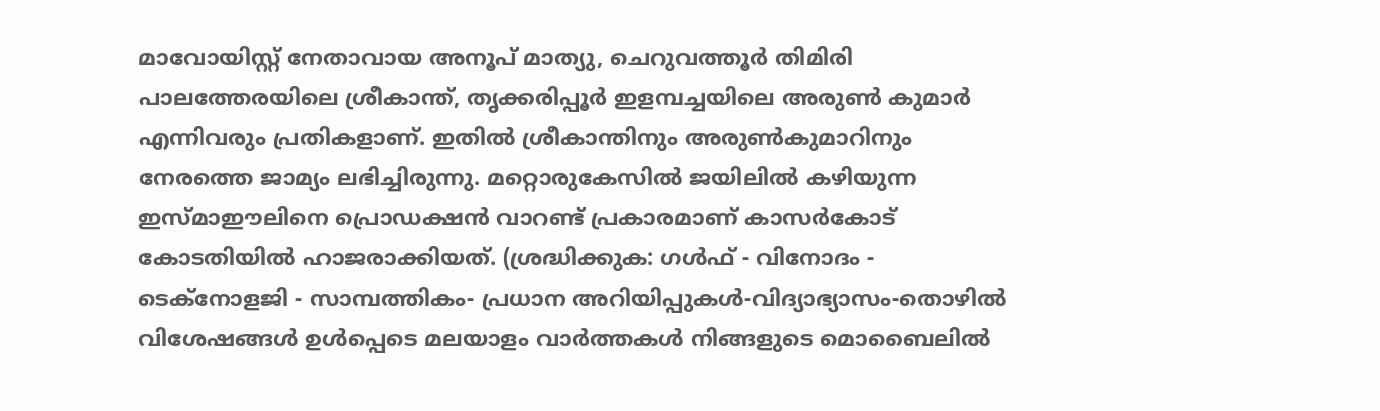മാവോയിസ്റ്റ് നേതാവായ അനൂപ് മാത്യു, ചെറുവത്തൂര്‍ തിമിരി പാലത്തേരയിലെ ശ്രീകാന്ത്, തൃക്കരിപ്പൂര്‍ ഇളമ്പച്ചയിലെ അരുണ്‍ കുമാര്‍ എന്നിവരും പ്രതികളാണ്. ഇതില്‍ ശ്രീകാന്തിനും അരുണ്‍കുമാറിനും നേരത്തെ ജാമ്യം ലഭിച്ചിരുന്നു. മറ്റൊരുകേസില്‍ ജയിലില്‍ കഴിയുന്ന ഇസ്മാഈലിനെ പ്രൊഡക്ഷന്‍ വാറണ്ട് പ്രകാരമാണ് കാസര്‍കോട് കോടതിയില്‍ ഹാജരാക്കിയത്. (ശ്രദ്ധിക്കുക: ഗൾഫ് - വിനോദം - ടെക്നോളജി - സാമ്പത്തികം- പ്രധാന അറിയിപ്പുകൾ-വിദ്യാഭ്യാസം-തൊഴിൽ വിശേഷങ്ങൾ ഉൾപ്പെടെ മലയാളം വാർത്തകൾ നിങ്ങളുടെ മൊബൈലിൽ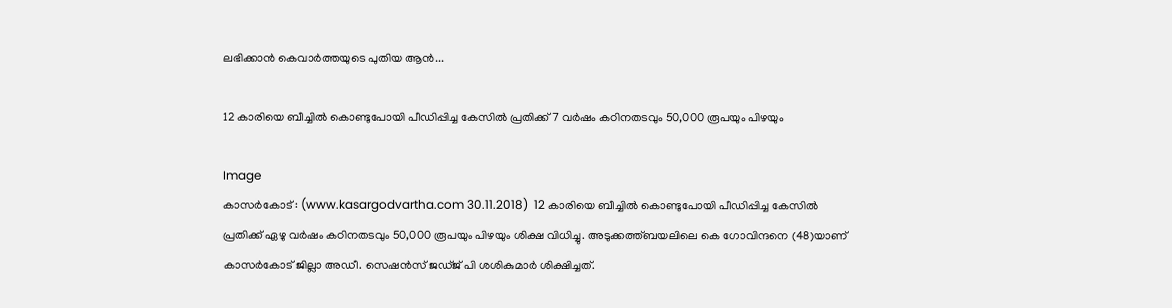ലഭിക്കാൻ കെവാർത്തയുടെ പുതിയ ആൻ...

12 കാരിയെ ബീച്ചില്‍ കൊണ്ടുപോയി പീഡിപ്പിച്ച കേസില്‍ പ്രതിക്ക് 7 വര്‍ഷം കഠിനതടവും 50,000 രൂപയും പിഴയും

Image
കാസര്‍കോട് : (www.kasargodvartha.com 30.11.2018)  12 കാരിയെ ബീച്ചില്‍ കൊണ്ടുപോയി പീഡിപ്പിച്ച കേസില്‍ പ്രതിക്ക് ഏഴു വര്‍ഷം കഠിനതടവും 50,000 രൂപയും പിഴയും ശിക്ഷ വിധിച്ചു. അടുക്കത്ത്ബയലിലെ കെ ഗോവിന്ദനെ (48)യാണ് കാസര്‍കോട് ജില്ലാ അഡീ. സെഷന്‍സ് ജഡ്ജ് പി ശശികുമാര്‍ ശിക്ഷിച്ചത്.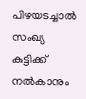പിഴയടച്ചാല്‍ സംഖ്യ കുട്ടിക്ക് നല്‍കാനും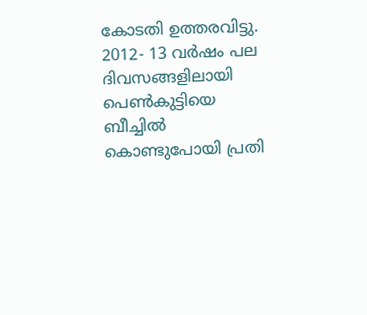കോടതി ഉത്തരവിട്ടു. 2012- 13 വര്‍ഷം പല ദിവസങ്ങളിലായി പെണ്‍കുട്ടിയെ ബീച്ചില്‍ കൊണ്ടുപോയി പ്രതി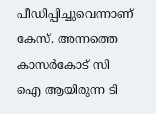പീഡിപ്പിച്ചുവെന്നാണ് കേസ്. അന്നത്തെ കാസര്‍കോട് സി ഐ ആയിരുന്ന ടി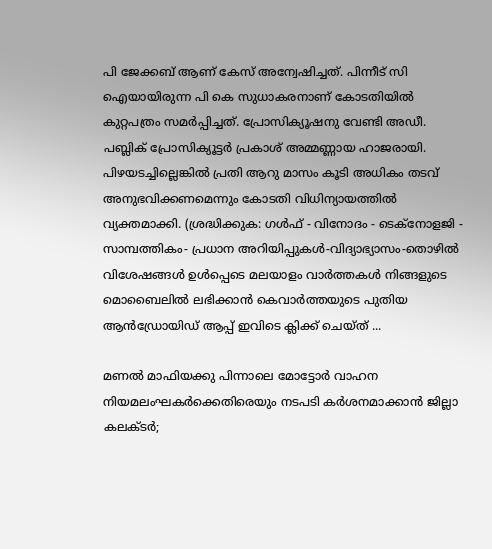പി ജേക്കബ് ആണ് കേസ് അന്വേഷിച്ചത്. പിന്നീട് സി ഐയായിരുന്ന പി കെ സുധാകരനാണ് കോടതിയില്‍ കുറ്റപത്രം സമര്‍പ്പിച്ചത്. പ്രോസിക്യൂഷനു വേണ്ടി അഡീ. പബ്ലിക് പ്രോസിക്യൂട്ടര്‍ പ്രകാശ് അമ്മണ്ണായ ഹാജരായി. പിഴയടച്ചില്ലെങ്കില്‍ പ്രതി ആറു മാസം കൂടി അധികം തടവ് അനുഭവിക്കണമെന്നും കോടതി വിധിന്യായത്തില്‍ വ്യക്തമാക്കി. (ശ്രദ്ധിക്കുക: ഗൾഫ് - വിനോദം - ടെക്നോളജി - സാമ്പത്തികം- പ്രധാന അറിയിപ്പുകൾ-വിദ്യാഭ്യാസം-തൊഴിൽ വിശേഷങ്ങൾ ഉൾപ്പെടെ മലയാളം വാർത്തകൾ നിങ്ങളുടെ മൊബൈലിൽ ലഭിക്കാൻ കെവാർത്തയുടെ പുതിയ ആൻഡ്രോയിഡ് ആപ്പ് ഇവിടെ ക്ലിക്ക് ചെയ്ത് ...

മണല്‍ മാഫിയക്കു പിന്നാലെ മോട്ടോര്‍ വാഹന നിയമലംഘകര്‍ക്കെതിരെയും നടപടി കര്‍ശനമാക്കാന്‍ ജില്ലാ കലക്ടര്‍;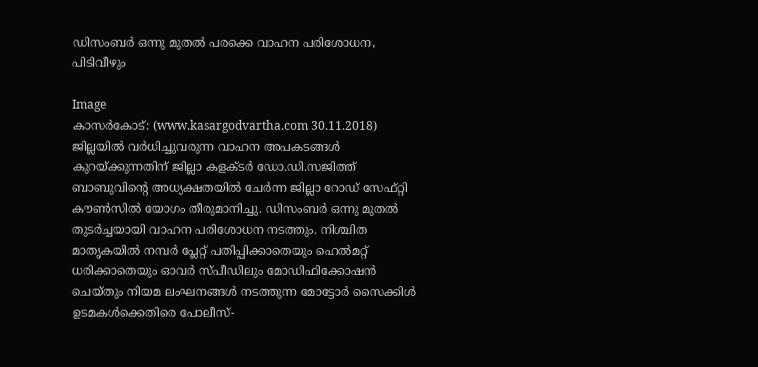ഡിസംബര്‍ ഒന്നു മുതല്‍ പരക്കെ വാഹന പരിശോധന, പിടിവീഴും

Image
കാസര്‍കോട്: (www.kasargodvartha.com 30.11.2018)  ജില്ലയില്‍ വര്‍ധിച്ചുവരുന്ന വാഹന അപകടങ്ങള്‍ കുറയ്ക്കുന്നതിന് ജില്ലാ കളക്ടര്‍ ഡോ.ഡി.സജിത്ത് ബാബുവിന്റെ അധ്യക്ഷതയില്‍ ചേര്‍ന്ന ജില്ലാ റോഡ് സേഫ്റ്റി കൗണ്‍സില്‍ യോഗം തീരുമാനിച്ചു. ഡിസംബര്‍ ഒന്നു മുതല്‍ തുടര്‍ച്ചയായി വാഹന പരിശോധന നടത്തും. നിശ്ചിത മാതൃകയില്‍ നമ്പര്‍ പ്ലേറ്റ് പതിപ്പിക്കാതെയും ഹെല്‍മറ്റ് ധരിക്കാതെയും ഓവര്‍ സ്പീഡിലും മോഡിഫിക്കോഷന്‍ ചെയ്തും നിയമ ലംഘനങ്ങള്‍ നടത്തുന്ന മോട്ടോര്‍ സൈക്കിള്‍ ഉടമകള്‍ക്കെതിരെ പോലീസ്-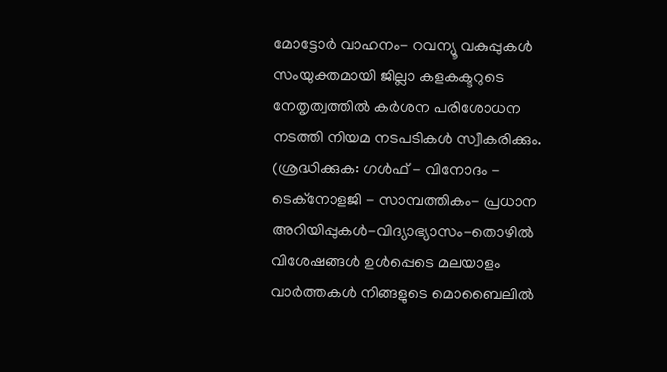മോട്ടോര്‍ വാഹനം- റവന്യൂ വകുപ്പുകള്‍ സംയുക്തമായി ജില്ലാ കളകക്ടറുടെ നേതൃത്വത്തില്‍ കര്‍ശന പരിശോധന നടത്തി നിയമ നടപടികള്‍ സ്വീകരിക്കും. (ശ്രദ്ധിക്കുക: ഗൾഫ് - വിനോദം - ടെക്നോളജി - സാമ്പത്തികം- പ്രധാന അറിയിപ്പുകൾ-വിദ്യാഭ്യാസം-തൊഴിൽ വിശേഷങ്ങൾ ഉൾപ്പെടെ മലയാളം വാർത്തകൾ നിങ്ങളുടെ മൊബൈലിൽ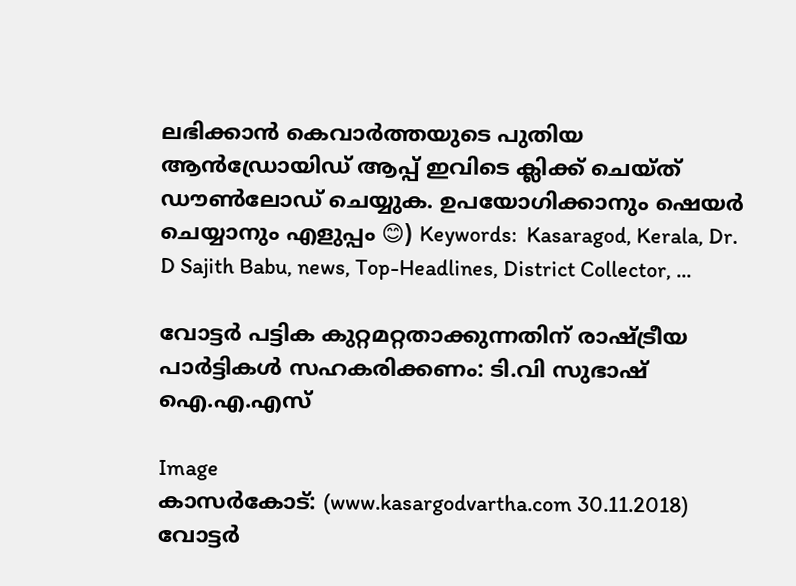ലഭിക്കാൻ കെവാർത്തയുടെ പുതിയ ആൻഡ്രോയിഡ് ആപ്പ് ഇവിടെ ക്ലിക്ക് ചെയ്ത് ഡൗൺലോഡ് ചെയ്യുക. ഉപയോഗിക്കാനും ഷെയർ ചെയ്യാനും എളുപ്പം 😊) Keywords:  Kasaragod, Kerala, Dr. D Sajith Babu, news, Top-Headlines, District Collector, ...

വോട്ടര്‍ പട്ടിക കുറ്റമറ്റതാക്കുന്നതിന് രാഷ്ട്രീയ പാര്‍ട്ടികള്‍ സഹകരിക്കണം: ടി.വി സുഭാഷ് ഐ.എ.എസ്

Image
കാസര്‍കോട്: (www.kasargodvartha.com 30.11.2018)  വോട്ടര്‍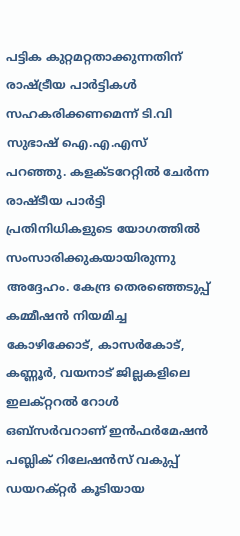പട്ടിക കുറ്റമറ്റതാക്കുന്നതിന് രാഷ്ട്രീയ പാര്‍ട്ടികള്‍ സഹകരിക്കണമെന്ന് ടി.വി സുഭാഷ് ഐ.എ.എസ് പറഞ്ഞു. കളക്ടറേറ്റില്‍ ചേര്‍ന്ന രാഷ്ടീയ പാര്‍ട്ടി പ്രതിനിധികളുടെ യോഗത്തില്‍ സംസാരിക്കുകയായിരുന്നു അദ്ദേഹം. കേന്ദ്ര തെരഞ്ഞെടുപ്പ് കമ്മീഷന്‍ നിയമിച്ച കോഴിക്കോട്, കാസര്‍കോട്, കണ്ണൂര്‍, വയനാട് ജില്ലകളിലെ ഇലക്റ്ററല്‍ റോള്‍ ഒബ്സര്‍വറാണ് ഇന്‍ഫര്‍മേഷന്‍ പബ്ലിക് റിലേഷന്‍സ് വകുപ്പ് ഡയറക്റ്റര്‍ കൂടിയായ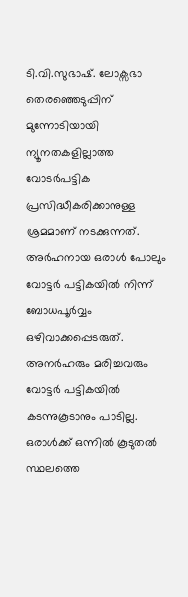ടി.വി.സുഭാഷ്. ലോക്സഭാ തെരഞ്ഞെടുപ്പിന് മുന്നോടിയായി ന്യൂനതകളില്ലാത്ത വോടര്‍പട്ടിക പ്രസിദ്ധീകരിക്കാനുള്ള ശ്രമമാണ് നടക്കുന്നത്. അര്‍ഹനായ ഒരാള്‍ പോലും വോട്ടര്‍ പട്ടികയില്‍ നിന്ന് ബോധപൂര്‍വ്വം ഒഴിവാക്കപ്പെടരുത്. അനര്‍ഹരും മരിച്ചവരും വോട്ടര്‍ പട്ടികയില്‍ കടന്നുകൂടാനും പാടില്ല. ഒരാള്‍ക്ക് ഒന്നില്‍ കൂടുതല്‍ സ്ഥലത്തെ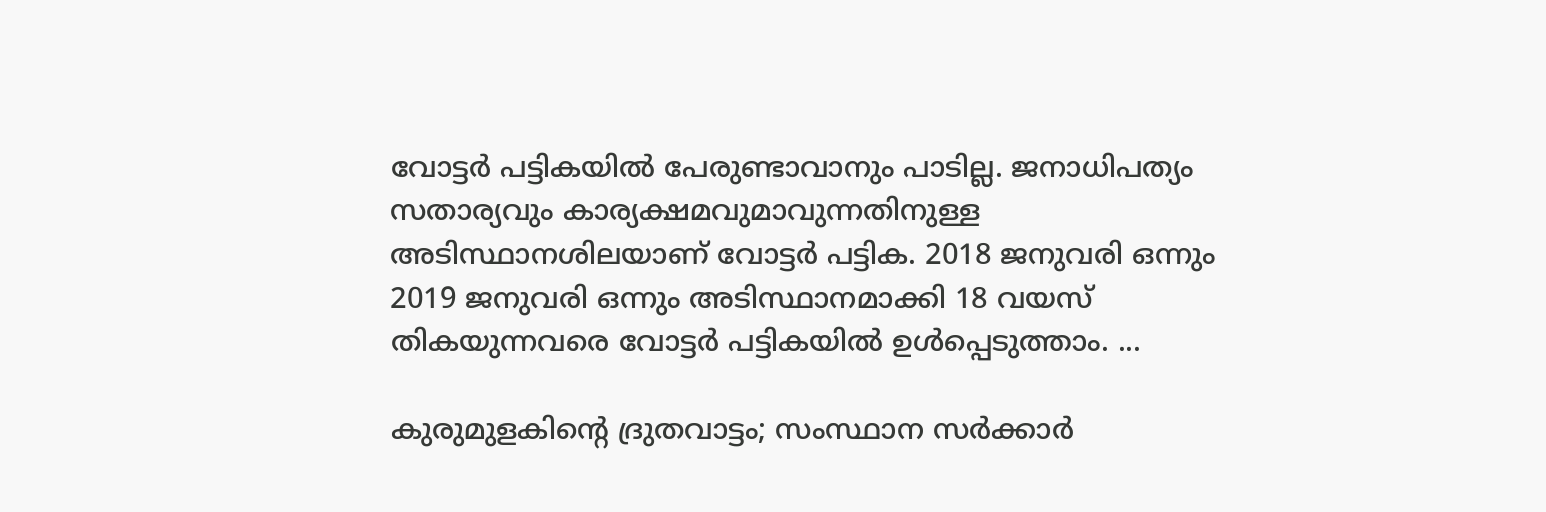വോട്ടര്‍ പട്ടികയില്‍ പേരുണ്ടാവാനും പാടില്ല. ജനാധിപത്യം സതാര്യവും കാര്യക്ഷമവുമാവുന്നതിനുള്ള അടിസ്ഥാനശിലയാണ് വോട്ടര്‍ പട്ടിക. 2018 ജനുവരി ഒന്നും 2019 ജനുവരി ഒന്നും അടിസ്ഥാനമാക്കി 18 വയസ് തികയുന്നവരെ വോട്ടര്‍ പട്ടികയില്‍ ഉള്‍പ്പെടുത്താം. ...

കുരുമുളകിന്റെ ദ്രുതവാട്ടം; സംസ്ഥാന സര്‍ക്കാര്‍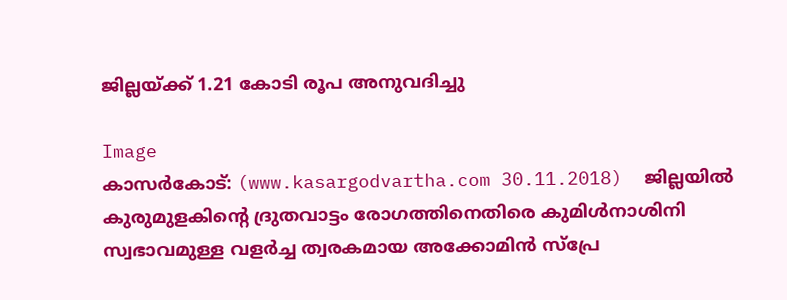ജില്ലയ്ക്ക് 1.21 കോടി രൂപ അനുവദിച്ചു

Image
കാസര്‍കോട്: (www.kasargodvartha.com 30.11.2018)  ജില്ലയില്‍ കുരുമുളകിന്റെ ദ്രുതവാട്ടം രോഗത്തിനെതിരെ കുമിള്‍നാശിനി സ്വഭാവമുള്ള വളര്‍ച്ച ത്വരകമായ അക്കോമിന്‍ സ്പ്രേ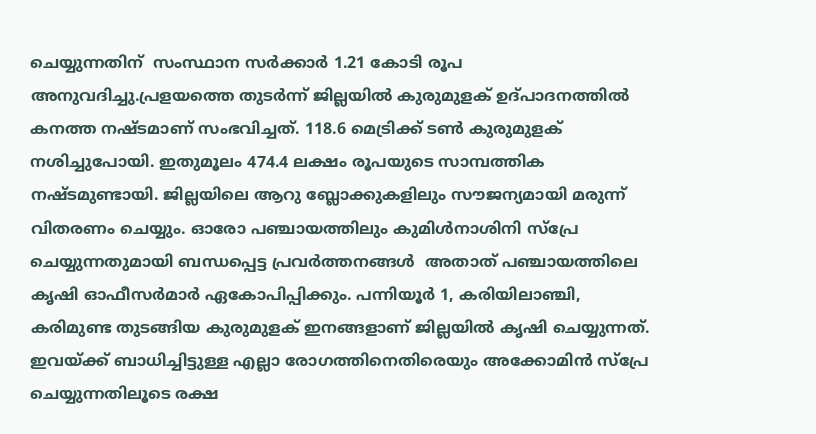ചെയ്യുന്നതിന്  സംസ്ഥാന സര്‍ക്കാര്‍ 1.21 കോടി രൂപ അനുവദിച്ചു.പ്രളയത്തെ തുടര്‍ന്ന് ജില്ലയില്‍ കുരുമുളക് ഉദ്പാദനത്തില്‍ കനത്ത നഷ്ടമാണ് സംഭവിച്ചത്. 118.6 മെട്രിക്ക് ടണ്‍ കുരുമുളക് നശിച്ചുപോയി. ഇതുമൂലം 474.4 ലക്ഷം രൂപയുടെ സാമ്പത്തിക നഷ്ടമുണ്ടായി. ജില്ലയിലെ ആറു ബ്ലോക്കുകളിലും സൗജന്യമായി മരുന്ന് വിതരണം ചെയ്യും. ഓരോ പഞ്ചായത്തിലും കുമിള്‍നാശിനി സ്പ്രേ ചെയ്യുന്നതുമായി ബന്ധപ്പെട്ട പ്രവര്‍ത്തനങ്ങള്‍  അതാത് പഞ്ചായത്തിലെ കൃഷി ഓഫീസര്‍മാര്‍ ഏകോപിപ്പിക്കും. പന്നിയൂര്‍ 1, കരിയിലാഞ്ചി, കരിമുണ്ട തുടങ്ങിയ കുരുമുളക് ഇനങ്ങളാണ് ജില്ലയില്‍ കൃഷി ചെയ്യുന്നത്. ഇവയ്ക്ക് ബാധിച്ചിട്ടുള്ള എല്ലാ രോഗത്തിനെതിരെയും അക്കോമിന്‍ സ്പ്രേ ചെയ്യുന്നതിലൂടെ രക്ഷ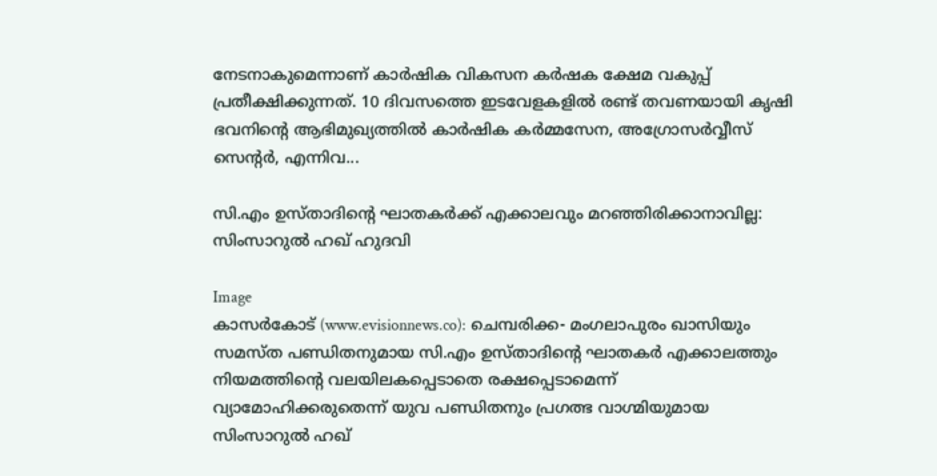നേടനാകുമെന്നാണ് കാര്‍ഷിക വികസന കര്‍ഷക ക്ഷേമ വകുപ്പ് പ്രതീക്ഷിക്കുന്നത്. 10 ദിവസത്തെ ഇടവേളകളില്‍ രണ്ട് തവണയായി കൃഷി ഭവനിന്റെ ആഭിമുഖ്യത്തില്‍ കാര്‍ഷിക കര്‍മ്മസേന, അഗ്രോസര്‍വ്വീസ് സെന്റര്‍, എന്നിവ...

സി.എം ഉസ്താദിന്റെ ഘാതകര്‍ക്ക് എക്കാലവും മറഞ്ഞിരിക്കാനാവില്ല: സിംസാറുല്‍ ഹഖ് ഹുദവി

Image
കാസര്‍കോട് (www.evisionnews.co): ചെമ്പരിക്ക- മംഗലാപുരം ഖാസിയും സമസ്ത പണ്ഡിതനുമായ സി.എം ഉസ്താദിന്റെ ഘാതകര്‍ എക്കാലത്തും നിയമത്തിന്റെ വലയിലകപ്പെടാതെ രക്ഷപ്പെടാമെന്ന് വ്യാമോഹിക്കരുതെന്ന് യുവ പണ്ഡിതനും പ്രഗത്ഭ വാഗ്മിയുമായ സിംസാറുല്‍ ഹഖ്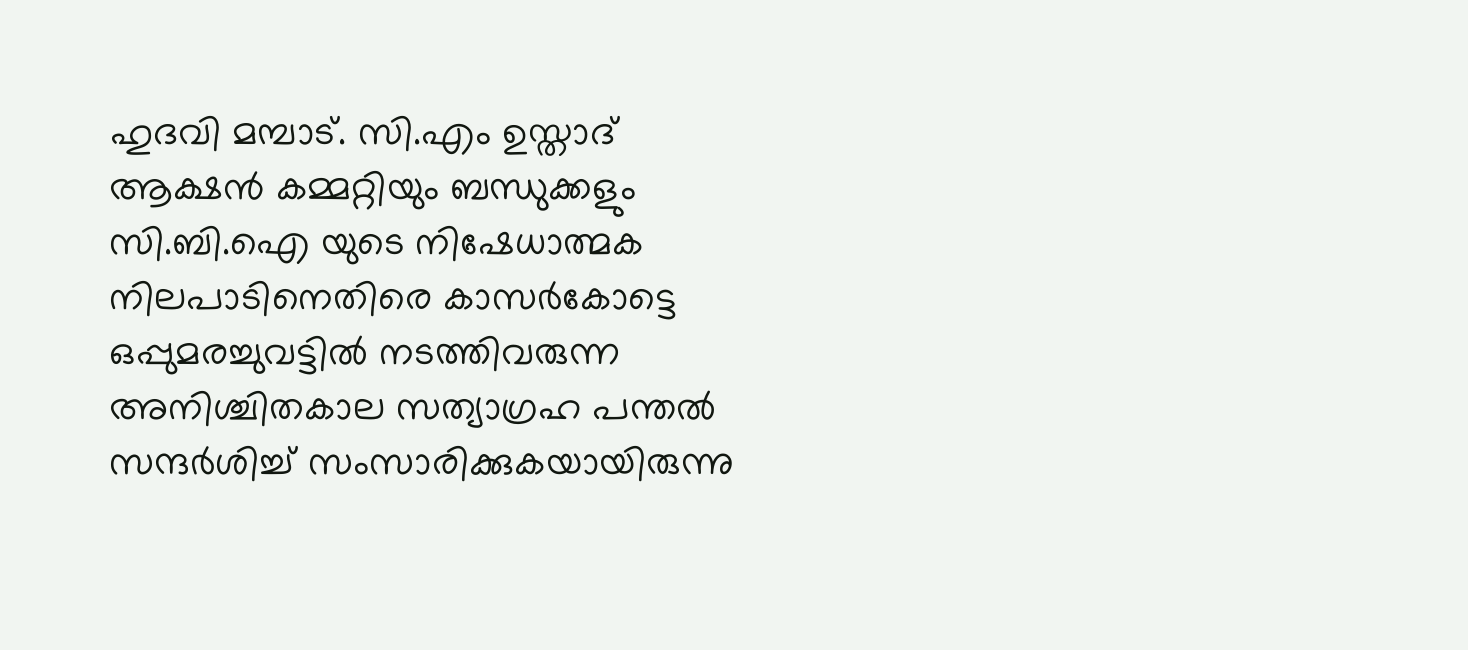ഹുദവി മമ്പാട്. സി.എം ഉസ്താദ് ആക്ഷന്‍ കമ്മറ്റിയും ബന്ധുക്കളും സി.ബി.ഐ യുടെ നിഷേധാത്മക നിലപാടിനെതിരെ കാസര്‍കോട്ടെ ഒപ്പുമരച്ചുവട്ടില്‍ നടത്തിവരുന്ന അനിശ്ചിതകാല സത്യാഗ്രഹ പന്തല്‍ സന്ദര്‍ശിച്ച് സംസാരിക്കുകയായിരുന്നു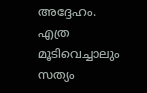അദ്ദേഹം. എത്ര മൂടിവെച്ചാലും സത്യം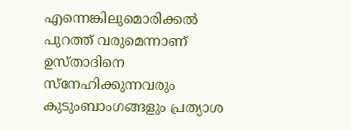എന്നെങ്കിലുമൊരിക്കല്‍ പുറത്ത് വരുമെന്നാണ് ഉസ്താദിനെ സ്‌നേഹിക്കുന്നവരും കുടുംബാംഗങ്ങളും പ്രത്യാശ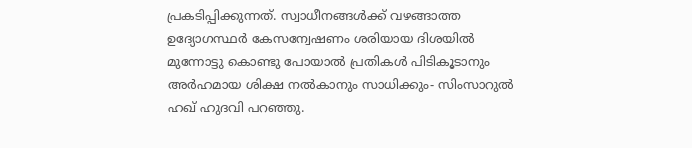പ്രകടിപ്പിക്കുന്നത്. സ്വാധീനങ്ങള്‍ക്ക് വഴങ്ങാത്ത ഉദ്യോഗസ്ഥര്‍ കേസന്വേഷണം ശരിയായ ദിശയില്‍ മുന്നോട്ടു കൊണ്ടു പോയാല്‍ പ്രതികള്‍ പിടികൂടാനും അര്‍ഹമായ ശിക്ഷ നല്‍കാനും സാധിക്കും- സിംസാറുല്‍ ഹഖ് ഹുദവി പറഞ്ഞു.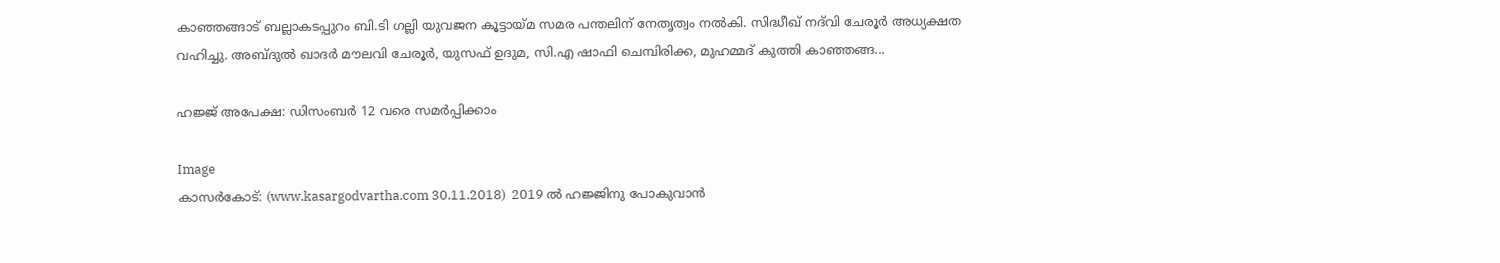കാഞ്ഞങ്ങാട് ബല്ലാകടപ്പുറം ബി.ടി ഗല്ലി യുവജന കൂട്ടായ്മ സമര പന്തലിന് നേതൃത്വം നല്‍കി. സിദ്ധീഖ് നദ്‌വി ചേരൂര്‍ അധ്യക്ഷത വഹിച്ചു. അബ്ദുല്‍ ഖാദര്‍ മൗലവി ചേരൂര്‍, യുസഫ് ഉദുമ, സി.എ ഷാഫി ചെമ്പിരിക്ക, മുഹമ്മദ് കുത്തി കാഞ്ഞങ്ങ...

ഹജ്ജ് അപേക്ഷ: ഡിസംബര്‍ 12 വരെ സമര്‍പ്പിക്കാം

Image
കാസര്‍കോട്: (www.kasargodvartha.com 30.11.2018)  2019 ല്‍ ഹജ്ജിനു പോകുവാന്‍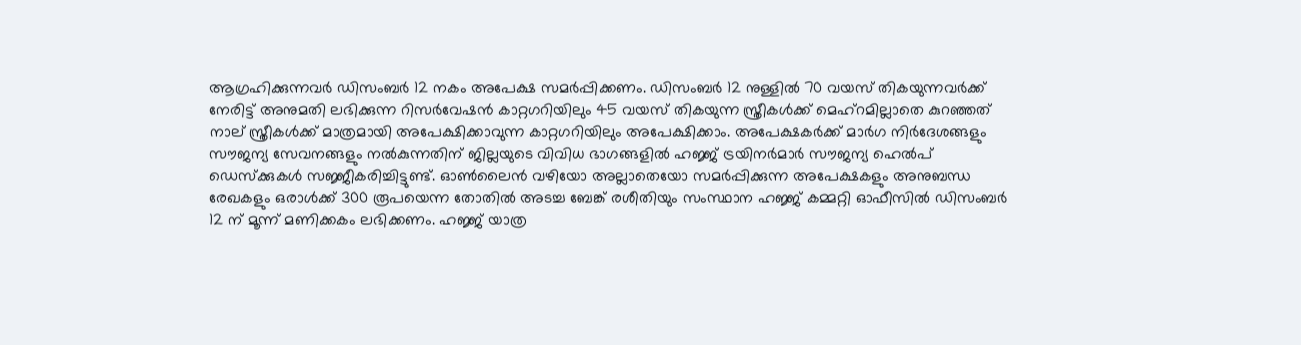ആഗ്രഹിക്കുന്നവര്‍ ഡിസംബര്‍ 12 നകം അപേക്ഷ സമര്‍പ്പിക്കണം. ഡിസംബര്‍ 12 നുള്ളില്‍ 70 വയസ് തികയുന്നവര്‍ക്ക് നേരിട്ട് അനുമതി ലഭിക്കുന്ന റിസര്‍വേഷന്‍ കാറ്റഗറിയിലും 45 വയസ് തികയുന്ന സ്ത്രീകള്‍ക്ക് മെഹ്റമില്ലാതെ കുറഞ്ഞത് നാല് സ്ത്രീകള്‍ക്ക് മാത്രമായി അപേക്ഷിക്കാവുന്ന കാറ്റഗറിയിലും അപേക്ഷിക്കാം. അപേക്ഷകര്‍ക്ക് മാര്‍ഗ നിര്‍ദേശങ്ങളും സൗജന്യ സേവനങ്ങളും നല്‍കുന്നതിന് ജില്ലയുടെ വിവിധ ഭാഗങ്ങളില്‍ ഹജ്ജ് ട്രയിനര്‍മാര്‍ സൗജന്യ ഹെല്‍പ് ഡെസ്‌ക്കുകള്‍ സജ്ജീകരിച്ചിട്ടുണ്ട്. ഓണ്‍ലൈന്‍ വഴിയോ അല്ലാതെയോ സമര്‍പ്പിക്കുന്ന അപേക്ഷകളും അനുബന്ധ രേഖകളും ഒരാള്‍ക്ക് 300 രൂപയെന്ന തോതില്‍ അടച്ച ബേങ്ക് രശീതിയും സംസ്ഥാന ഹജ്ജ് കമ്മറ്റി ഓഫീസില്‍ ഡിസംബര്‍ 12 ന് മൂന്ന് മണിക്കകം ലഭിക്കണം. ഹജ്ജ് യാത്ര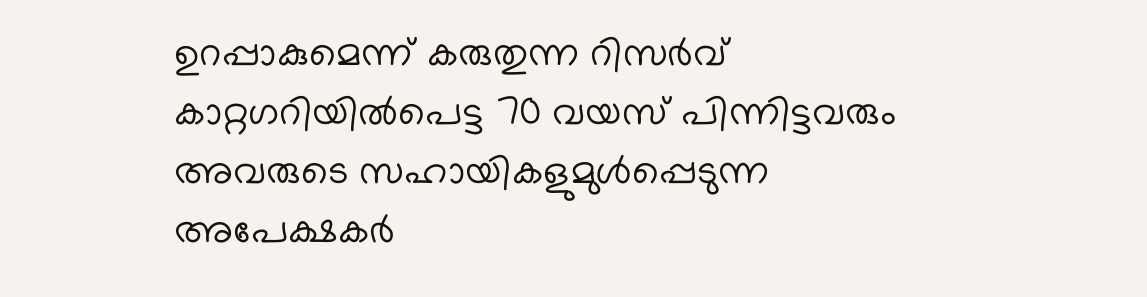ഉറപ്പാകുമെന്ന് കരുതുന്ന റിസര്‍വ് കാറ്റഗറിയില്‍പെട്ട 70 വയസ് പിന്നിട്ടവരും അവരുടെ സഹായികളുമുള്‍പ്പെടുന്ന അപേക്ഷകര്‍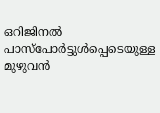ഒറിജിനല്‍ പാസ്പോര്‍ട്ടുള്‍പ്പെടെയുള്ള മുഴുവന്‍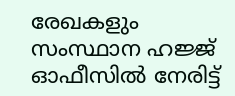രേഖകളും സംസ്ഥാന ഹജ്ജ് ഓഫീസില്‍ നേരിട്ട്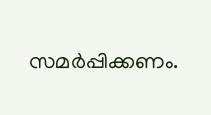സമര്‍പ്പിക്കണം.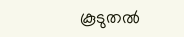കൂടുതല്‍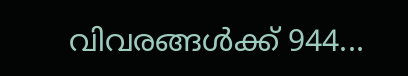വിവരങ്ങള്‍ക്ക് 944...